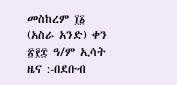መስከረም ፲፩ (አስራ አንድ) ቀን ፳፻፰ ዓ/ም ኢሳት ዜና :-በደቡብ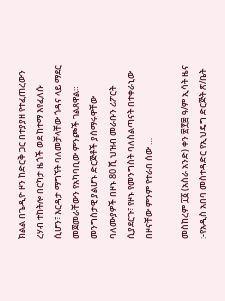ክልል በጌዲዮ ዞን ከድርቅ ጋር በተያያዘ የተፈጠረውን ረሃብ ተከትሎ በርካታ ዜጎች ወደ ከተማ እየፈለሱ ሲሆን፣ እርዳታ ማግኘት ባለመቻላቸው ጎዳና ላይ ማደር መጀመራቸውን የአካባቢው ምንጮች ገልጸዋል። መንግስታዊ ያልሆኑ ድርጅቶች ያሰማሩዋቸው ባለሙያዎች በዞኑ 80 ሺ ህዝብ መራቡን ሪፖርት ሲያደርጉ፣ የዞኑ የመንግስት ባለስልጣናት በተቀራኒው በዞናቸው ምንም የተራበ ሰው …

መስከረም ፲፩ (አስራ አንድ) ቀን ፳፻፰ ዓ/ም ኢሳት ዜና :-የአዲስ አበባ መስተዳድር የኢህዴግ ድርጅት ጽ/ቤት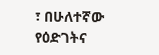፣ በሁለተኛው የዕድገትና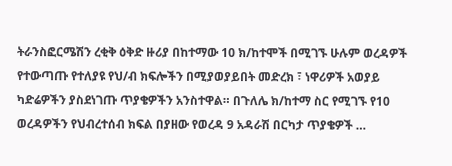ትራንስፎርሜሽን ረቂቅ ዕቅድ ዙሪያ በከተማው 10 ክ/ከተሞች በሚገኙ ሁሉም ወረዳዎች የተውጣጡ የተለያዩ የህ/ብ ክፍሎችን በሚያወያይበት መድረክ ፣ ነዋሪዎች አወያይ ካድሬዎችን ያስደነገጡ ጥያቄዎችን አንስተዋል። በጉለሌ ክ/ከተማ ስር የሚገኙ የ10 ወረዳዎችን የህብረተሰብ ክፍል በያዘው የወረዳ 9 አዳራሽ በርካታ ጥያቄዎች …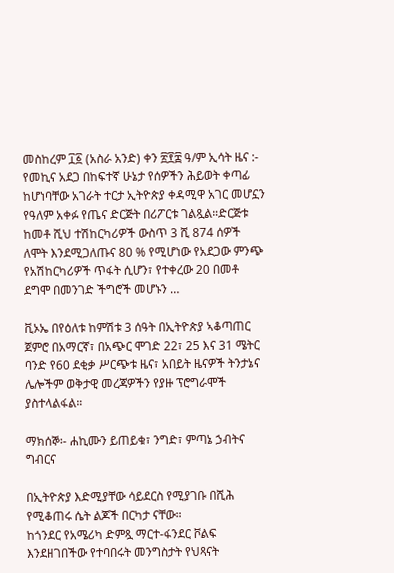መስከረም ፲፩ (አስራ አንድ) ቀን ፳፻፰ ዓ/ም ኢሳት ዜና :- የመኪና አደጋ በከፍተኛ ሁኔታ የሰዎችን ሕይወት ቀጣፊ ከሆነባቸው አገራት ተርታ ኢትዮጵያ ቀዳሚዋ አገር መሆኗን የዓለም አቀፉ የጤና ድርጅት በሪፖርቱ ገልጿል።ድርጅቱ ከመቶ ሺህ ተሽከርካሪዎች ውስጥ 3 ሺ 874 ሰዎች ለሞት እንደሚጋለጡና 80 % የሚሆነው የአደጋው ምንጭ የአሽከርካሪዎች ጥፋት ሲሆን፣ የተቀረው 20 በመቶ ደግሞ በመንገድ ችግሮች መሆኑን …

ቪኦኤ በየዕለቱ ከምሽቱ 3 ሰዓት በኢትዮጵያ ኣቆጣጠር ጀምሮ በአማርኛ፣ በአጭር ሞገድ 22፣ 25 እና 31 ሜትር ባንድ የ60 ደቂቃ ሥርጭቱ ዜና፣ አበይት ዜናዎች ትንታኔና ሌሎችም ወቅታዊ መረጃዎችን የያዙ ፕሮግራሞች ያስተላልፋል።

ማክሰኞ፡- ሐኪሙን ይጠይቁ፣ ንግድ፣ ምጣኔ ኃብትና ግብርና

በኢትዮጵያ እድሚያቸው ሳይደርስ የሚያገቡ በሺሕ የሚቆጠሩ ሴት ልጆች በርካታ ናቸው።
ከጎንደር የአሜሪካ ድምጿ ማርተ-ፋንደር ቮልፍ እንደዘገበችው የተባበሩት መንግስታት የህጻናት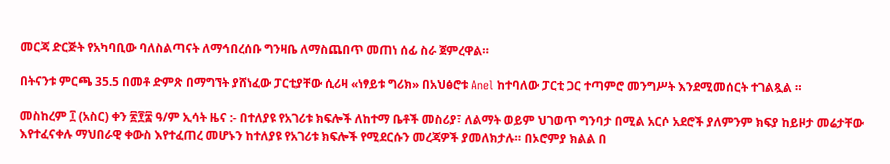መርጃ ድርጅት የአካባቢው ባለስልጣናት ለማኅበረሰቡ ግንዛቤ ለማስጨበጥ መጠነ ሰፊ ስራ ጀምረዋል።

በትናንቱ ምርጫ 35.5 በመቶ ድምጽ በማግኘት ያሸነፈው ፓርቲያቸው ሲሪዛ «ነፃይቱ ግሪክ» በአህፅሮቱ Anel ከተባለው ፓርቲ ጋር ተጣምሮ መንግሥት እንደሚመሰርት ተገልጿል ።

መስከረም ፲ (አስር) ቀን ፳፻፰ ዓ/ም ኢሳት ዜና :- በተለያዩ የአገሪቱ ክፍሎች ለከተማ ቤቶች መስሪያ፣ ለልማት ወይም ህገወጥ ግንባታ በሚል አርሶ አደሮች ያለምንም ክፍያ ከይዞታ መሬታቸው እየተፈናቀሉ ማህበራዊ ቀውስ እየተፈጠረ መሆኑን ከተለያዩ የአገሪቱ ክፍሎች የሚደርሱን መረጃዎች ያመለክታሉ። በኦሮምያ ክልል በ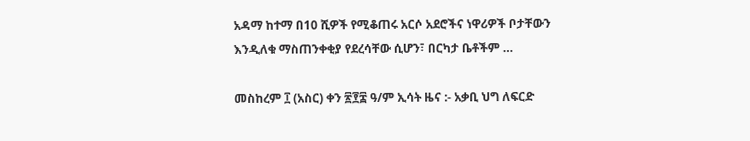አዳማ ከተማ በ10 ሺዎች የሚቆጠሩ አርሶ አደሮችና ነዋሪዎች ቦታቸውን እንዲለቁ ማስጠንቀቂያ የደረሳቸው ሲሆን፣ በርካታ ቤቶችም …

መስከረም ፲ (አስር) ቀን ፳፻፰ ዓ/ም ኢሳት ዜና :- አቃቢ ህግ ለፍርድ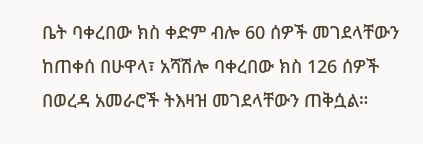ቤት ባቀረበው ክስ ቀድም ብሎ 60 ሰዎች መገደላቸውን ከጠቀሰ በሁዋላ፣ አሻሽሎ ባቀረበው ክስ 126 ሰዎች በወረዳ አመራሮች ትእዛዝ መገደላቸውን ጠቅሷል።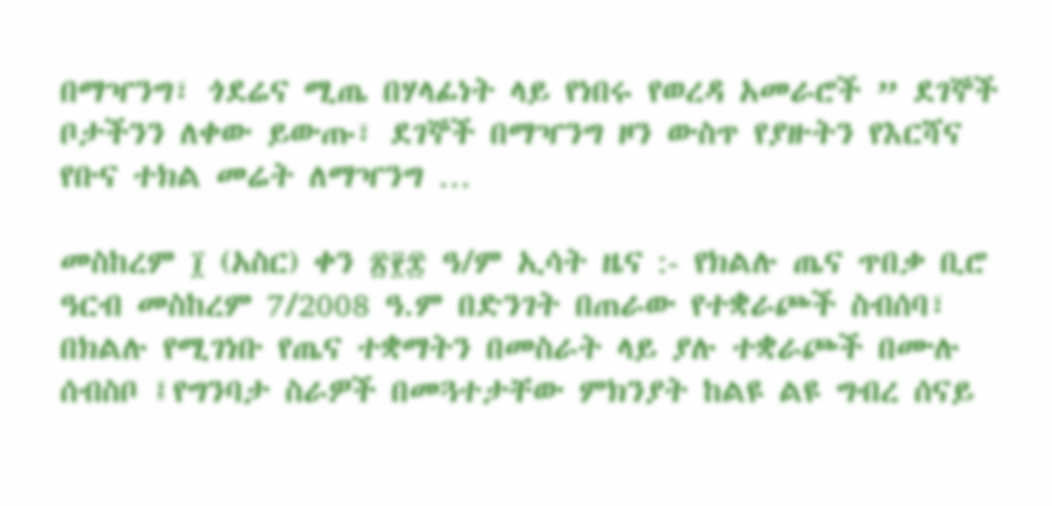በማዣንግ፣ ጎደሬና ሚጤ በሃላፊነት ላይ የነበሩ የወረዳ አመራሮች ” ደገኞች ቦታችንን ለቀው ይውጡ፣ ደገኞች በማዣንግ ዞን ውስጥ የያዙትን የእርሻና የቡና ተክል መሬት ለማዣንግ …

መስከረም ፲ (አስር) ቀን ፳፻፰ ዓ/ም ኢሳት ዜና :- የክልሉ ጤና ጥበቃ ቢሮ ዓርብ መስከረም 7/2008 ዓ.ም በድንገት በጠራው የተቋራጮች ስብሰባ፣ በክልሉ የሚገነቡ የጤና ተቋማትን በመስራት ላይ ያሉ ተቋራጮች በሙሉ ሰብስቦ ፤የግንባታ ስራዎች በመጓተታቸው ምክንያት ከልዩ ልዩ ግብረ ሰናይ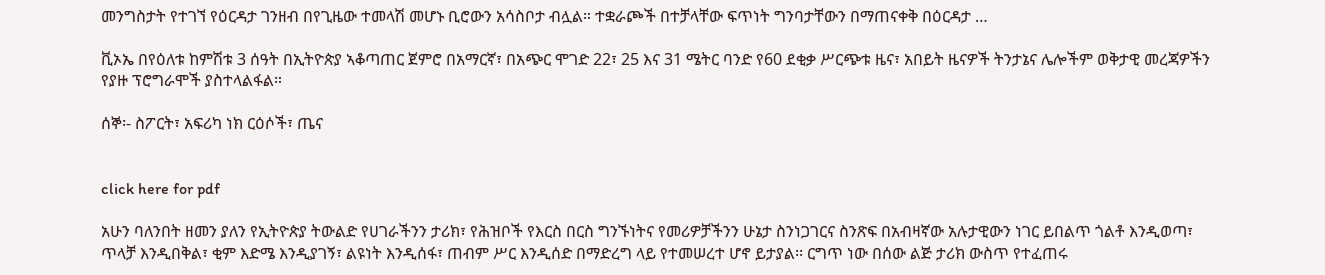መንግስታት የተገኘ የዕርዳታ ገንዘብ በየጊዜው ተመላሽ መሆኑ ቢሮውን አሳስቦታ ብሏል። ተቋራጮች በተቻላቸው ፍጥነት ግንባታቸውን በማጠናቀቅ በዕርዳታ …

ቪኦኤ በየዕለቱ ከምሽቱ 3 ሰዓት በኢትዮጵያ ኣቆጣጠር ጀምሮ በአማርኛ፣ በአጭር ሞገድ 22፣ 25 እና 31 ሜትር ባንድ የ60 ደቂቃ ሥርጭቱ ዜና፣ አበይት ዜናዎች ትንታኔና ሌሎችም ወቅታዊ መረጃዎችን የያዙ ፕሮግራሞች ያስተላልፋል።

ሰኞ፡- ስፖርት፣ አፍሪካ ነክ ርዕሶች፣ ጤና


click here for pdf

አሁን ባለንበት ዘመን ያለን የኢትዮጵያ ትውልድ የሀገራችንን ታሪክ፣ የሕዝቦች የእርስ በርስ ግንኙነትና የመሪዎቻችንን ሁኔታ ስንነጋገርና ስንጽፍ በአብዛኛው አሉታዊውን ነገር ይበልጥ ጎልቶ እንዲወጣ፣ ጥላቻ እንዲበቅል፣ ቂም እድሜ እንዲያገኝ፣ ልዩነት እንዲሰፋ፣ ጠብም ሥር እንዲሰድ በማድረግ ላይ የተመሠረተ ሆኖ ይታያል፡፡ ርግጥ ነው በሰው ልጅ ታሪክ ውስጥ የተፈጠሩ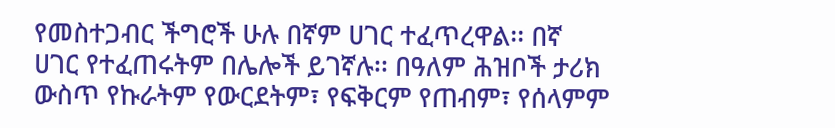የመስተጋብር ችግሮች ሁሉ በኛም ሀገር ተፈጥረዋል፡፡ በኛ ሀገር የተፈጠሩትም በሌሎች ይገኛሉ፡፡ በዓለም ሕዝቦች ታሪክ ውስጥ የኩራትም የውርደትም፣ የፍቅርም የጠብም፣ የሰላምም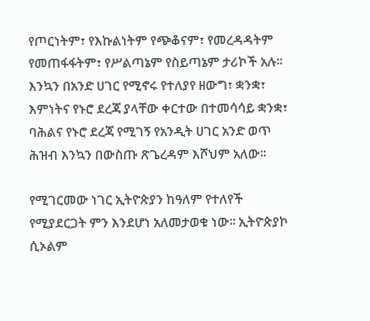የጦርነትም፣ የእኩልነትም የጭቆናም፣ የመረዳዳትም የመጠፋፋትም፣ የሥልጣኔም የስይጣኔም ታሪኮች አሉ፡፡ እንኳን በአንድ ሀገር የሚኖሩ የተለያየ ዘውግ፣ ቋንቋ፣ እምነትና የኑሮ ደረጃ ያላቸው ቀርተው በተመሳሳይ ቋንቋ፣ ባሕልና የኑሮ ደረጃ የሚገኝ የአንዲት ሀገር አንድ ወጥ ሕዝብ እንኳን በውስጡ ጽጌረዳም እሾህም አለው፡፡

የሚገርመው ነገር ኢትዮጵያን ከዓለም የተለየች የሚያደርጋት ምን እንደሆነ አለመታወቁ ነው፡፡ ኢትዮጵያኮ ሲኦልም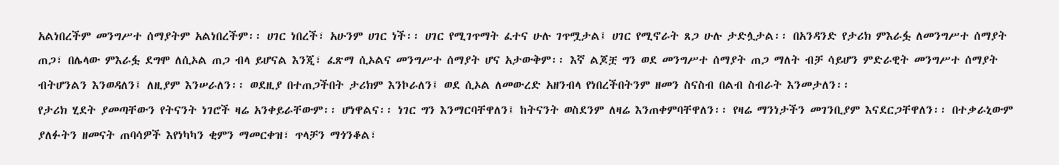አልነበረችም መንግሥተ ሰማያትም አልነበረችም፡፡ ሀገር ነበረች፣ አሁንም ሀገር ነች፡፡ ሀገር የሚገጥማት ፈተና ሁሉ ገጥሟታል፤ ሀገር የሚኖራት ጸጋ ሁሉ ታድሏታል፡፡ በአንዳንድ የታሪክ ምእራፏ ለመንግሥተ ሰማያት ጠጋ፣ በሌላው ምእራፏ ደግሞ ለሲኦል ጠጋ ብላ ይሆናል እንጂ፣ ፈጽማ ሲኦልና መንግሥተ ሰማያት ሆና አታውቅም፡፡ እኛ ልጆቿ ግን ወደ መንግሥተ ሰማያት ጠጋ ማለት ብቻ ሳይሆን ምድራዊት መንግሥተ ሰማያት ብትሆንልን እንወዳለን፤ ለዚያም እንሠራለን፡፡ ወደዚያ በተጠጋችበት ታሪክም እንኮራለን፤ ወደ ሲኦል ለመውረድ አዘንብላ የነበረችበትንም ዘመን ስናስብ በልብ ስብራት እንመታለን፡፡
የታሪክ ሂደት ያመጣቸውን የትናንት ነገሮች ዛሬ አንቀይራቸውም፡፡ ሆነዋልና፡፡ ነገር ግን እንማርባቸዋለን፤ ከትናንት ወስደንም ለዛሬ እንጠቀምባቸዋለን፡፡ የዛሬ ማንነታችን መገንቢያም እናደርጋቸዋለን፡፡ በተቃራኒውም ያለፉትን ዘመናት ጠባሳዎች እየነካካን ቂምን ማመርቀዝ፣ ጥላቻን ማጎንቆል፣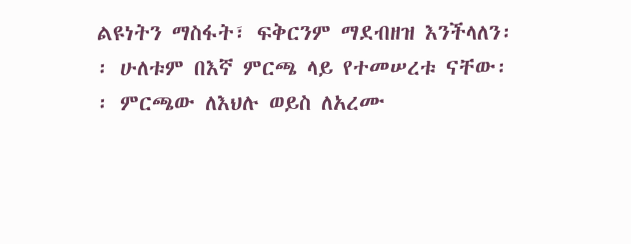ልዩነትን ማስፋት፣ ፍቅርንም ማደብዘዝ እንችላለን፡፡ ሁለቱም በእኛ ምርጫ ላይ የተመሠረቱ ናቸው፡፡ ምርጫው ለእህሉ ወይስ ለአረሙ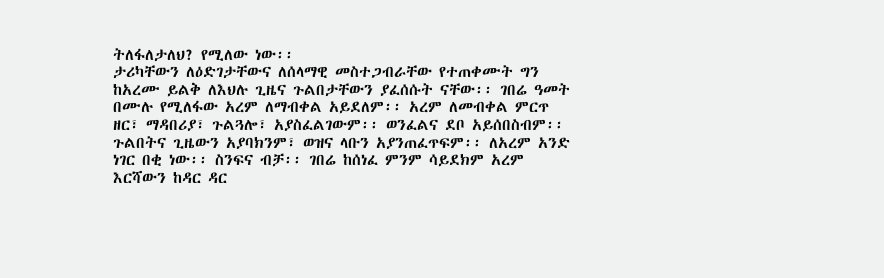ትለፋለታለህ? የሚለው ነው፡፡
ታሪካቸውን ለዕድገታቸውና ለሰላማዊ መስተጋብራቸው የተጠቀሙት ግን ከአረሙ ይልቅ ለእህሉ ጊዜና ጉልበታቸውን ያፈሰሱት ናቸው፡፡ ገበሬ ዓመት በሙሉ የሚለፋው አረም ለማብቀል አይደለም፡፡ አረም ለመብቀል ምርጥ ዘር፣ ማዳበሪያ፣ ጉልጓሎ፣ አያስፈልገውም፡፡ ወንፈልና ደቦ አይሰበስብም፡፡ ጉልበትና ጊዜውን አያባክንም፣ ወዝና ላቡን አያንጠፈጥፍም፡፡ ለአረም አንድ ነገር በቂ ነው፡፡ ስንፍና ብቻ፡፡ ገበሬ ከሰነፈ ምንም ሳይደክም አረም እርሻውን ከዳር ዳር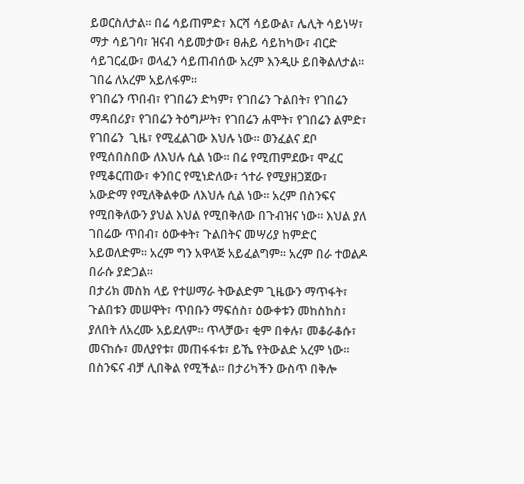ይወርስለታል፡፡ በሬ ሳይጠምድ፣ እርሻ ሳይውል፣ ሌሊት ሳይነሣ፣ ማታ ሳይገባ፣ ዝናብ ሳይመታው፣ ፀሐይ ሳይከካው፣ ብርድ ሳይገርፈው፣ ወላፈን ሳይጠብሰው አረም እንዲሁ ይበቅልለታል፡፡ ገበሬ ለአረም አይለፋም፡፡
የገበሬን ጥበብ፣ የገበሬን ድካም፣ የገበሬን ጉልበት፣ የገበሬን ማዳበሪያ፣ የገበሬን ትዕግሥት፣ የገበሬን ሐሞት፣ የገበሬን ልምድ፣ የገበሬን  ጊዜ፣ የሚፈልገው እህሉ ነው፡፡ ወንፈልና ደቦ የሚሰበስበው ለእህሉ ሲል ነው፡፡ በሬ የሚጠምደው፣ ሞፈር የሚቆርጠው፣ ቀንበር የሚነድለው፣ ጎተራ የሚያዘጋጀው፣ አውድማ የሚለቅልቀው ለእህሉ ሲል ነው፡፡ አረም በስንፍና የሚበቅለውን ያህል እህል የሚበቅለው በጉብዝና ነው፡፡ እህል ያለ ገበሬው ጥበብ፣ ዕውቀት፣ ጉልበትና መሣሪያ ከምድር አይወለድም፡፡ አረም ግን አዋላጅ አይፈልግም፡፡ አረም በራ ተወልዶ በራሱ ያድጋል፡፡
በታሪክ መስክ ላይ የተሠማራ ትውልድም ጊዜውን ማጥፋት፣ ጉልበቱን መሠዋት፣ ጥበቡን ማፍሰስ፣ ዕውቀቱን መከስከስ፣ ያለበት ለአረሙ አይደለም፡፡ ጥላቻው፣ ቂም በቀሉ፣ መቆራቆሱ፣ መናከሱ፣ መለያየቱ፣ መጠፋፋቱ፣ ይኼ የትውልድ አረም ነው፡፡ በስንፍና ብቻ ሊበቅል የሚችል፡፡ በታሪካችን ውስጥ በቅሎ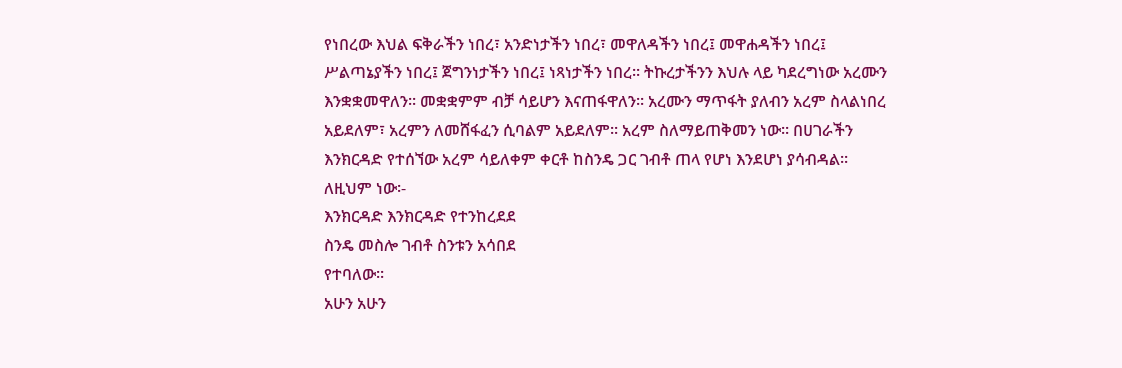የነበረው እህል ፍቅራችን ነበረ፣ አንድነታችን ነበረ፣ መዋለዳችን ነበረ፤ መዋሐዳችን ነበረ፤ ሥልጣኔያችን ነበረ፤ ጀግንነታችን ነበረ፤ ነጻነታችን ነበረ፡፡ ትኩረታችንን እህሉ ላይ ካደረግነው አረሙን እንቋቋመዋለን፡፡ መቋቋምም ብቻ ሳይሆን እናጠፋዋለን፡፡ አረሙን ማጥፋት ያለብን አረም ስላልነበረ አይደለም፣ አረምን ለመሸፋፈን ሲባልም አይደለም፡፡ አረም ስለማይጠቅመን ነው፡፡ በሀገራችን እንክርዳድ የተሰኘው አረም ሳይለቀም ቀርቶ ከስንዴ ጋር ገብቶ ጠላ የሆነ እንደሆነ ያሳብዳል፡፡ ለዚህም ነው፡-
እንክርዳድ እንክርዳድ የተንከረደደ
ስንዴ መስሎ ገብቶ ስንቱን አሳበደ
የተባለው፡፡
አሁን አሁን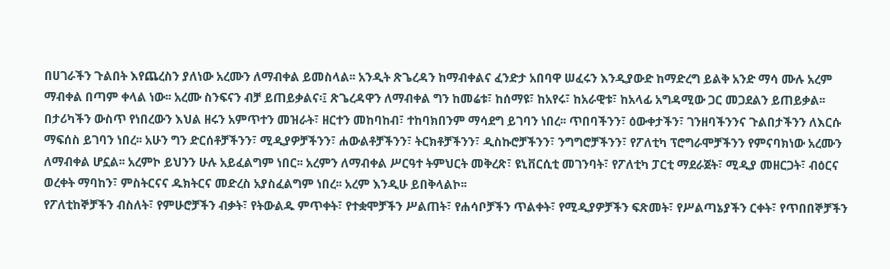በሀገራችን ጉልበት እየጨረስን ያለነው አረሙን ለማብቀል ይመስላል፡፡ አንዲት ጽጌረዳን ከማብቀልና ፈንድታ አበባዋ ሠፈሩን እንዲያውድ ከማድረግ ይልቅ አንድ ማሳ ሙሉ አረም ማብቀል በጣም ቀላል ነው፡፡ አረሙ ስንፍናን ብቻ ይጠይቃልና፡፤ ጽጌረዳዋን ለማብቀል ግን ከመሬቱ፣ ከሰማዩ፣ ከአየሩ፣ ከአራዊቱ፣ ከአላፊ አግዳሚው ጋር መጋደልን ይጠይቃል፡፡
በታሪካችን ውስጥ የነበረውን እህል ዘሩን አምጥተን መዝራት፣ ዘርተን መከባከብ፣ ተከባክበንም ማሳደግ ይገባን ነበረ፡፡ ጥበባችንን፣ ዕውቀታችን፣ ገንዘባችንንና ጉልበታችንን ለእርሱ ማፍሰስ ይገባን ነበረ፡፡ አሁን ግን ድርሰቶቻችንን፣ ሚዲያዎቻችንን፣ ሐውልቶቻችንን፣ ትርክቶቻችንን፣ ዲስኩሮቻችንን፣ ንግግሮቻችንን፣ የፖለቲካ ፕሮግራሞቻችንን የምናባክነው አረሙን ለማብቀል ሆኗል፡፡ አረምኮ ይህንን ሁሉ አይፈልግም ነበር፡፡ አረምን ለማብቀል ሥርዓተ ትምህርት መቅረጽ፣ ዩኒቨርሲቲ መገንባት፣ የፖለቲካ ፓርቲ ማደራጀት፣ ሚዲያ መዘርጋት፣ ብዕርና ወረቀት ማባከን፣ ምስትርናና ዱክትርና መድረስ አያስፈልግም ነበረ፡፡ አረም እንዲሁ ይበቅላልኮ፡፡
የፖለቲከኞቻችን ብስለት፣ የምሁሮቻችን ብቃት፣ የትውልዱ ምጥቀት፣ የተቋሞቻችን ሥልጠት፣ የሐሳቦቻችን ጥልቀት፣ የሚዲያዎቻችን ፍጽመት፣ የሥልጣኔያችን ርቀት፣ የጥበበኞቻችን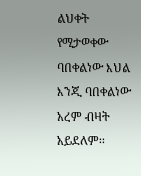ልህቀት የሚታወቀው ባበቀልነው እህል እንጂ ባበቀልነው አረም ብዛት አይደለም፡፡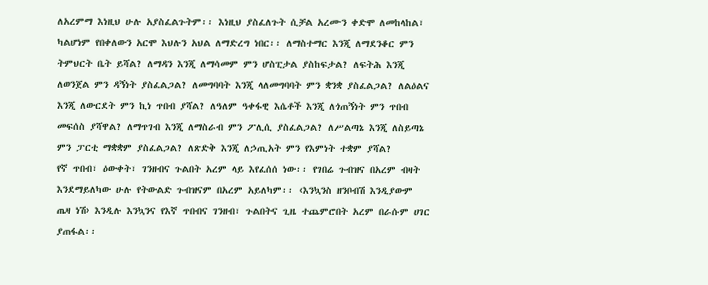ለአረምማ እነዚህ ሁሉ አያስፈልጉትም፡፡ እነዚህ ያስፈለጉት ሲቻል አረሙን ቀድሞ ለመከላከል፣ ካልሆነም የበቀለውን አርሞ እህሉን አህል ለማድረግ ነበር፡፡ ለማስተማር እንጂ ለማደንቆር ምን ትምህርት ቤት ይሻል? ለማዳን እንጂ ለማሳመም ምን ሆስፒታል ያስከፍታል? ለፍትሕ እንጂ ለወንጀል ምን ዳኝነት ያስፈልጋል? ለመግባባት እንጂ ላለመግባባት ምን ቋንቋ ያስፈልጋል? ለልዕልና እንጂ ለውርደት ምን ኪነ ጥበብ ያሻል? ለዓለም ዓቀፋዊ እሴቶች እንጂ ለጎጠኝነት ምን ጥበብ መፍሰስ ያሻዋል? ለማጥገብ እንጂ ለማስራብ ምን ፖሊሲ ያስፈልጋል? ለሥልጣኔ እንጂ ለስይጣኔ ምን ፓርቲ ማቋቋም ያስፈልጋል? ለጽድቅ እንጂ ለኃጢአት ምን የእምነት ተቋም ያሻል?
የኛ ጥበብ፣ ዕውቀት፣ ገንዘብና ጉልበት አረም ላይ እየፈሰሰ ነው፡፡ የገበሬ ጉብዝና በአረም ብዛት እንደማይለካው ሁሉ የትውልድ ጉብዝናም በአረም አይለካም፡፡ ‹እንኳንስ ዘንቦብሽ እንዲያውም ጤዛ ነሽ› እንዲሉ እንኳንና የእኛ ጥበብና ገንዘብ፣ ጉልበትና ጊዜ ተጨምሮበት አረም በራሱም ሀገር ያጠፋል፡፡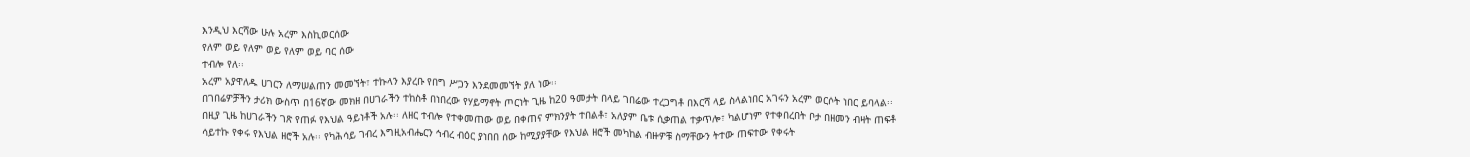እንዲህ እርሻው ሁሉ አረም እስኪወርሰው
የለም ወይ የለም ወይ የለም ወይ ባር ሰው
ተብሎ የለ፡፡
አረም አያዋለዱ ሀገርን ለማሠልጠን መመኘት፣ ተኩላን እያረቡ የበግ ሥጋን እንደመመኘት ያለ ነው፡፡
በገበሬዎቻችን ታሪክ ውስጥ በ16ኛው መክዘ በሀገራችን ተከስቶ በነበረው የሃይማኖት ጦርነት ጊዜ ከ20 ዓመታት በላይ ገበሬው ተረጋግቶ በእርሻ ላይ ስላልነበር አገሩን አረም ወርሶት ነበር ይባላል፡፡ በዚያ ጊዜ ከሀገራችን ገጽ የጠፉ የእህል ዓይነቶች አሉ፡፡ ለዘር ተብሎ የተቀመጠው ወይ በቀጠና ምክንያት ተበልቶ፣ አለያም ቤቱ ሲቃጠል ተቃጥሎ፣ ካልሆነም የተቀበረበት ቦታ በዘመን ብዛት ጠፍቶ ሳይተኩ የቀሩ የእህል ዘሮች አሉ፡፡ የካሕሳይ ገብረ እግዚአብሔርን ኅብረ ብዕር ያነበበ ሰው ከሚያያቸው የእህል ዘሮች መካከል ብዙዎቹ ስማቸውን ትተው ጠፍተው የቀሩት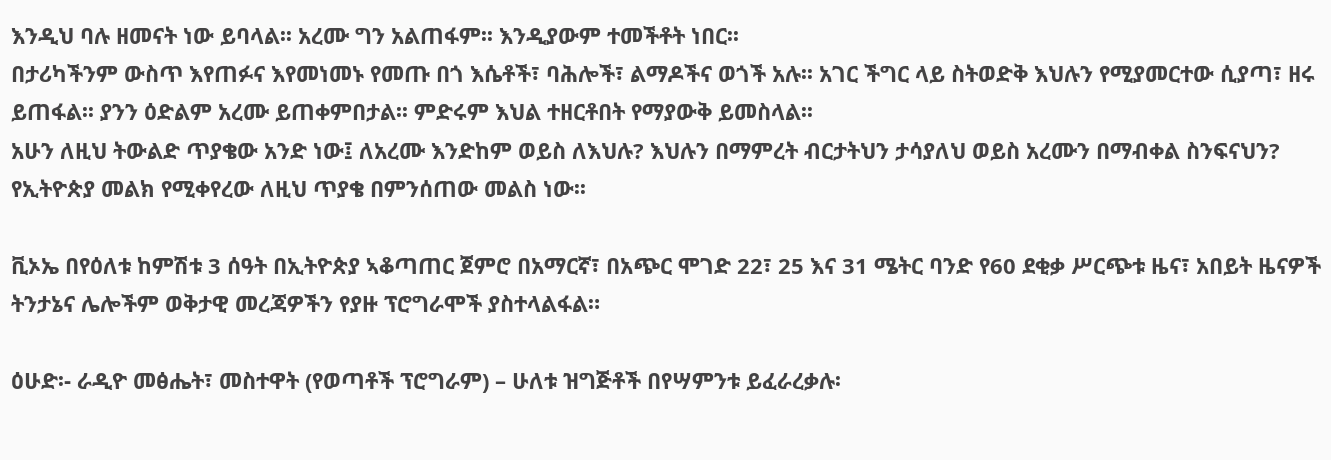እንዲህ ባሉ ዘመናት ነው ይባላል፡፡ አረሙ ግን አልጠፋም፡፡ እንዲያውም ተመችቶት ነበር፡፡
በታሪካችንም ውስጥ እየጠፉና እየመነመኑ የመጡ በጎ እሴቶች፣ ባሕሎች፣ ልማዶችና ወጎች አሉ፡፡ አገር ችግር ላይ ስትወድቅ እህሉን የሚያመርተው ሲያጣ፣ ዘሩ ይጠፋል፡፡ ያንን ዕድልም አረሙ ይጠቀምበታል፡፡ ምድሩም እህል ተዘርቶበት የማያውቅ ይመስላል፡፡
አሁን ለዚህ ትውልድ ጥያቄው አንድ ነው፤ ለአረሙ እንድከም ወይስ ለእህሉ? እህሉን በማምረት ብርታትህን ታሳያለህ ወይስ አረሙን በማብቀል ስንፍናህን? የኢትዮጵያ መልክ የሚቀየረው ለዚህ ጥያቄ በምንሰጠው መልስ ነው፡፡

ቪኦኤ በየዕለቱ ከምሽቱ 3 ሰዓት በኢትዮጵያ ኣቆጣጠር ጀምሮ በአማርኛ፣ በአጭር ሞገድ 22፣ 25 እና 31 ሜትር ባንድ የ60 ደቂቃ ሥርጭቱ ዜና፣ አበይት ዜናዎች ትንታኔና ሌሎችም ወቅታዊ መረጃዎችን የያዙ ፕሮግራሞች ያስተላልፋል።

ዕሁድ፡- ራዲዮ መፅሔት፣ መስተዋት (የወጣቶች ፕሮግራም) – ሁለቱ ዝግጅቶች በየሣምንቱ ይፈራረቃሉ፡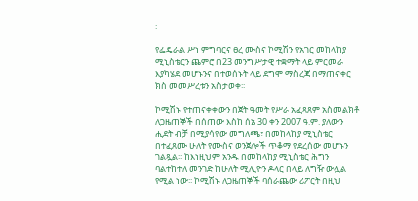፡

የፌዴራል ሥነ ምግባርና ፀረ ሙስና ኮሚሽን የአገር መከላከያ ሚኒስቴርን ጨምሮ በ23 መንግሥታዊ ተቋማት ላይ ምርመራ እያካሄደ መሆኑንና በተወሰኑት ላይ ደግሞ ማስረጃ በማጠናቀር ክስ መመሥረቱን አስታወቀ፡፡

ኮሚሽኑ የተጠናቀቀውን በጀት ዓመት የሥራ አፈጻጸም አስመልክቶ ለጋዜጠኞች በሰጠው እስከ ሰኔ 30 ቀን 2007 ዓ.ም. ያለውን ሒደት ብቻ በሚያሳየው መግለጫ፣ በመከላከያ ሚኒስቴር በተፈጸሙ ሁለት የሙስና ወንጀሎች ጥቆማ የደረሰው መሆኑን ገልጿል፡፡ ከእነዚህም አንዱ በመከላከያ ሚኒስቴር ሕግን ባልተከተለ መንገድ ከሁለት ሚሊዮን ዶላር በላይ ለግዥ ውሏል የሚል ነው፡፡ ኮሚሽኑ ለጋዜጠኞች ባሰራጨው ሪፖርት በዚህ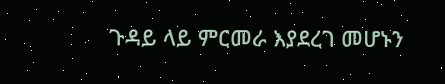ጉዳይ ላይ ምርመራ እያደረገ መሆኑን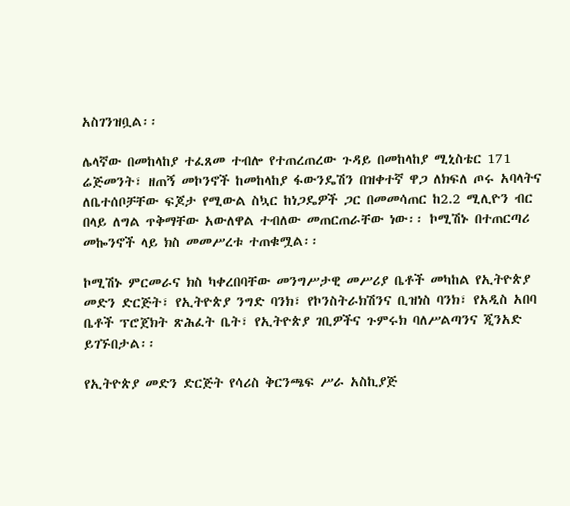አስገንዝቧል፡፡

ሌላኛው በመከላከያ ተፈጸመ ተብሎ የተጠረጠረው ጉዳይ በመከላከያ ሚኒስቴር 171 ሬጅመንት፣ ዘጠኝ መኮንኖች ከመከላከያ ፋውንዴሽን በዝቀተኛ ዋጋ ለክፍለ ጦሩ አባላትና ለቤተሰቦቻቸው ፍጆታ የሚውል ስኳር ከነጋዴዎች ጋር በመመሳጠር ከ2.2 ሚሊዮን ብር በላይ ለግል ጥቅማቸው አውለዋል ተብለው መጠርጠራቸው ነው፡፡ ኮሚሽኑ በተጠርጣሪ መኰንኖች ላይ ክስ መመሥረቱ ተጠቁሟል፡፡

ኮሚሽኑ ምርመራና ክስ ካቀረበባቸው መንግሥታዊ መሥሪያ ቤቶች መካከል የኢትዮጵያ መድን ድርጅት፣ የኢትዮጵያ ንግድ ባንክ፣ የኮንስትራክሽንና ቢዝነስ ባንክ፣ የአዲስ አበባ ቤቶች ፕሮጀክት ጽሕፈት ቤት፣ የኢትዮጵያ ገቢዎችና ጉምሩክ ባለሥልጣንና ጂንአድ ይገኙበታል፡፡

የኢትዮጵያ መድን ድርጅት የሳሪስ ቅርንጫፍ ሥራ አስኪያጅ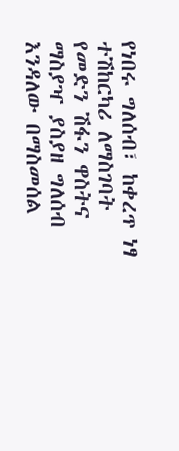የነበሩ ግለሰብ፣ ከቀረጥ ነፃ ተሽከርካሪ ለማስገባት የመድን ሽፋን ዋስትና ማስያዣ ያስያዘ ግለሰብ እንዳለው በማስመሰል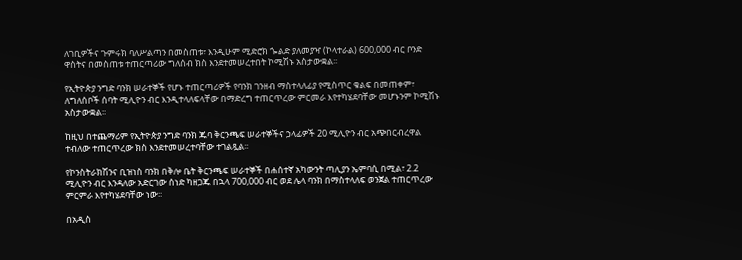ለገቢዎችና ጉምሩክ ባለሥልጣን በመስጠቱ፣ እንዲሁም ሚድሮክ ጐልድ ያለመያዣ (ኮላተራል) 600,000 ብር ቦንድ ዋስትና በመስጠቱ ተጠርጣሪው ግለሰብ ክስ እንደተመሠረተበት ኮሚሽኑ አስታውቋል፡፡

የኢትዮጵያ ንግድ ባንክ ሠራተኞች የሆኑ ተጠርጣሪዎች የባንክ ገንዘብ ማስተላለፊያ የሚስጥር ቁልፍ በመጠቀም፣ ለግለሰቦች ሰባት ሚሊዮን ብር እንዲተላለፍላቸው በማድረግ ተጠርጥረው ምርመራ እየተካሄደባቸው መሆኑንም ኮሚሽኑ አስታውቋል፡፡

ከዚህ በተጨማሪም የኢትዮጵያ ንግድ ባንክ ጁባ ቅርንጫፍ ሠራተኞችና ኃላፊዎች 20 ሚሊዮን ብር አጭበርብረዋል ተብለው ተጠርጥረው ክስ እንደተመሠረተባቸው ተገልጿል፡፡

የኮንስትራክሽንና ቢዝነስ ባንክ በቅሎ ቤት ቅርንጫፍ ሠራተኞች በሐሰተኛ አካውንት ጣሊያን ኤምባሲ በሚል፣ 2.2 ሚሊዮን ብር እንዳለው አድርገው ሰነድ ካዘጋጁ በኋላ 700,000 ብር ወደ ሌላ ባንክ በማስተላለፍ ወንጀል ተጠርጥረው ምርምራ እየተካሄደባቸው ነው፡፡

በአዲስ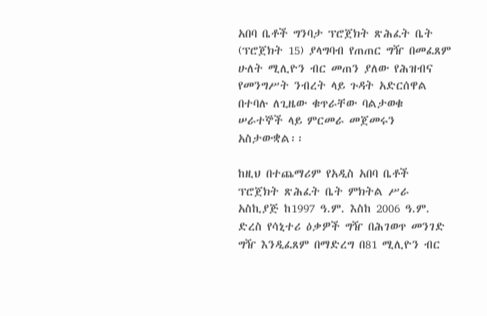አበባ ቤቶች ግንባታ ፕሮጀክት ጽሕፈት ቤት (ፕሮጀክት 15) ያላግባብ የጠጠር ግዥ በመፈጸም ሁለት ሚሊዮን ብር መጠን ያለው የሕዝብና የመንግሥት ንብረት ላይ ጉዳት አድርሰዋል በተባሉ ለጊዜው ቁጥራቸው ባልታወቁ ሠራተኞች ላይ ምርመራ መጀመሩን አስታውቋል፡፡

ከዚህ በተጨማሪም የአዲስ አበባ ቤቶች ፕሮጀክት ጽሕፈት ቤት ምክትል ሥራ አስኪያጅ ከ1997 ዓ.ም. እስከ 2006 ዓ.ም. ድረስ የሳኒተሪ ዕቃዎች ግዥ በሕገወጥ መንገድ ግዥ እንዲፈጸም በማድረግ በ81 ሚሊዮን ብር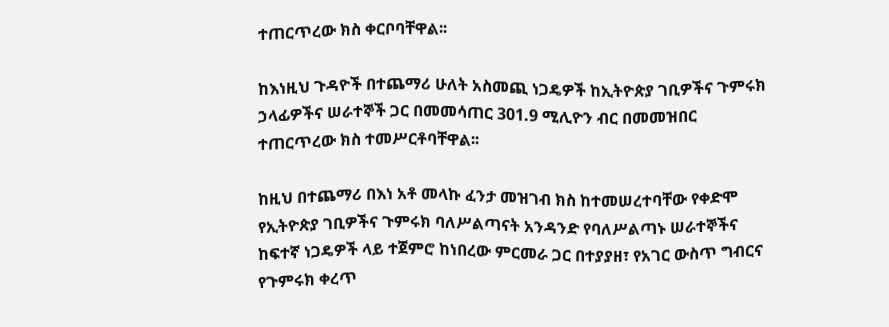ተጠርጥረው ክስ ቀርቦባቸዋል፡፡

ከእነዚህ ጉዳዮች በተጨማሪ ሁለት አስመጪ ነጋዴዎች ከኢትዮጵያ ገቢዎችና ጉምሩክ ኃላፊዎችና ሠራተኞች ጋር በመመሳጠር 301.9 ሚሊዮን ብር በመመዝበር ተጠርጥረው ክስ ተመሥርቶባቸዋል፡፡

ከዚህ በተጨማሪ በእነ አቶ መላኩ ፈንታ መዝገብ ክስ ከተመሠረተባቸው የቀድሞ የኢትዮጵያ ገቢዎችና ጉምሩክ ባለሥልጣናት አንዳንድ የባለሥልጣኑ ሠራተኞችና ከፍተኛ ነጋዴዎች ላይ ተጀምሮ ከነበረው ምርመራ ጋር በተያያዘ፣ የአገር ውስጥ ግብርና የጉምሩክ ቀረጥ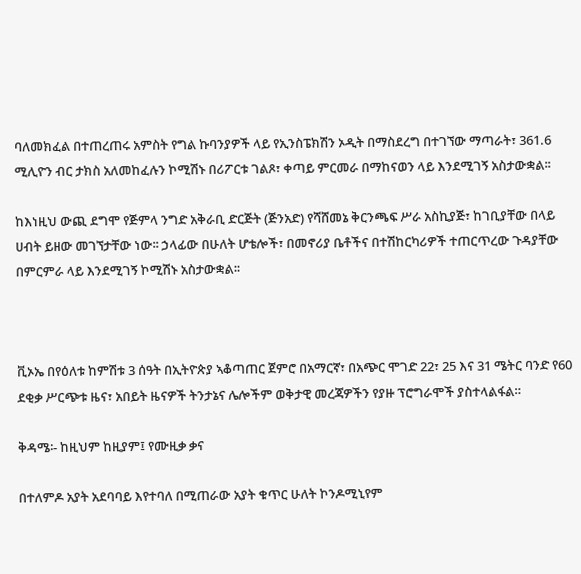ባለመክፈል በተጠረጠሩ አምስት የግል ኩባንያዎች ላይ የኢንስፔክሽን ኦዲት በማስደረግ በተገኘው ማጣራት፣ 361.6 ሚሊዮን ብር ታክስ አለመከፈሉን ኮሚሽኑ በሪፖርቱ ገልጾ፣ ቀጣይ ምርመራ በማከናወን ላይ እንደሚገኝ አስታውቋል፡፡

ከእነዚህ ውጪ ደግሞ የጅምላ ንግድ አቅራቢ ድርጅት (ጅንአድ) የሻሸመኔ ቅርንጫፍ ሥራ አስኪያጅ፣ ከገቢያቸው በላይ ሀብት ይዘው መገኘታቸው ነው፡፡ ኃላፊው በሁለት ሆቴሎች፣ በመኖሪያ ቤቶችና በተሽከርካሪዎች ተጠርጥረው ጉዳያቸው በምርምራ ላይ እንደሚገኝ ኮሚሽኑ አስታውቋል፡፡



ቪኦኤ በየዕለቱ ከምሽቱ 3 ሰዓት በኢትዮጵያ ኣቆጣጠር ጀምሮ በአማርኛ፣ በአጭር ሞገድ 22፣ 25 እና 31 ሜትር ባንድ የ60 ደቂቃ ሥርጭቱ ዜና፣ አበይት ዜናዎች ትንታኔና ሌሎችም ወቅታዊ መረጃዎችን የያዙ ፕሮግራሞች ያስተላልፋል።

ቅዳሜ፡- ከዚህም ከዚያም፤ የሙዚቃ ቃና

በተለምዶ አያት አደባባይ እየተባለ በሚጠራው አያት ቁጥር ሁለት ኮንዶሚኒየም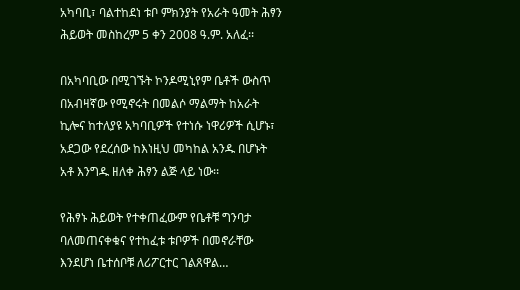አካባቢ፣ ባልተከደነ ቱቦ ምክንያት የአራት ዓመት ሕፃን ሕይወት መስከረም 5 ቀን 2008 ዓ.ም. አለፈ፡፡

በአካባቢው በሚገኙት ኮንዶሚኒየም ቤቶች ውስጥ በአብዛኛው የሚኖሩት በመልሶ ማልማት ከአራት ኪሎና ከተለያዩ አካባቢዎች የተነሱ ነዋሪዎች ሲሆኑ፣ አደጋው የደረሰው ከእነዚህ መካከል አንዱ በሆኑት አቶ እንግዱ ዘለቀ ሕፃን ልጅ ላይ ነው፡፡

የሕፃኑ ሕይወት የተቀጠፈውም የቤቶቹ ግንባታ ባለመጠናቀቁና የተከፈቱ ቱቦዎች በመኖራቸው እንደሆነ ቤተሰቦቹ ለሪፖርተር ገልጸዋል…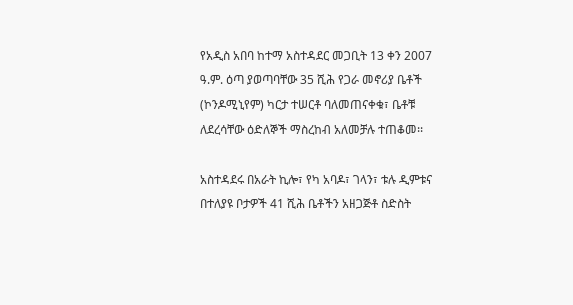የአዲስ አበባ ከተማ አስተዳደር መጋቢት 13 ቀን 2007 ዓ.ም. ዕጣ ያወጣባቸው 35 ሺሕ የጋራ መኖሪያ ቤቶች (ኮንዶሚኒየም) ካርታ ተሠርቶ ባለመጠናቀቁ፣ ቤቶቹ ለደረሳቸው ዕድለኞች ማስረከብ አለመቻሉ ተጠቆመ፡፡

አስተዳደሩ በአራት ኪሎ፣ የካ አባዶ፣ ገላን፣ ቱሉ ዲምቱና በተለያዩ ቦታዎች 41 ሺሕ ቤቶችን አዘጋጅቶ ስድስት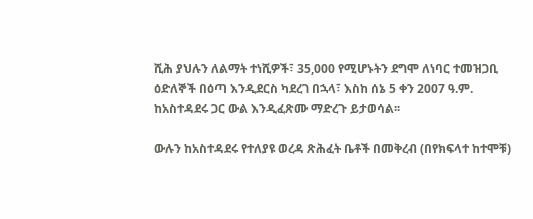ሺሕ ያህሉን ለልማት ተነሺዎች፣ 35,000 የሚሆኑትን ደግሞ ለነባር ተመዝጋቢ ዕድለኞች በዕጣ እንዲደርስ ካደረገ በኋላ፣ እስከ ሰኔ 5 ቀን 2007 ዓ.ም. ከአስተዳደሩ ጋር ውል እንዲፈጽሙ ማድረጉ ይታወሳል፡፡

ውሉን ከአስተዳደሩ የተለያዩ ወረዳ ጽሕፈት ቤቶች በመቅረብ (በየክፍላተ ከተሞቹ)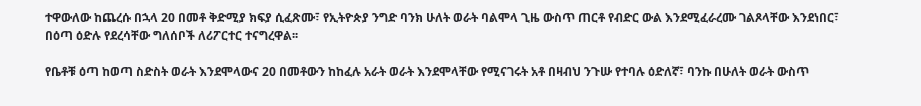ተዋውለው ከጨረሱ በኋላ 20 በመቶ ቅድሚያ ክፍያ ሲፈጽሙ፣ የኢትዮጵያ ንግድ ባንክ ሁለት ወራት ባልሞላ ጊዜ ውስጥ ጠርቶ የብድር ውል እንደሚፈራረሙ ገልጾላቸው እንደነበር፣ በዕጣ ዕድሉ የደረሳቸው ግለሰቦች ለሪፖርተር ተናግረዋል፡፡

የቤቶቹ ዕጣ ከወጣ ስድስት ወራት እንደሞላውና 20 በመቶውን ከከፈሉ አራት ወራት እንደሞላቸው የሚናገሩት አቶ በዛብህ ንጉሡ የተባሉ ዕድለኛ፣ ባንኩ በሁለት ወራት ውስጥ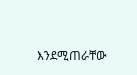እንደሚጠራቸው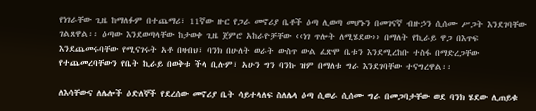የነገራቸው ጊዜ ከማለፉም በተጨማሪ፣ 11ኛው ዙር የጋራ መኖሪያ ቤቶች ዕጣ ሊወጣ መሆኑን በመገናኛ ብዙኃን ሲሰሙ ሥጋት እንደገባቸው ገልጸዋል፡፡ ዕጣው እንደወጣላቸው ከታወቀ ጊዜ ጀምሮ አከራዮቻቸው ‹‹ነገ ጥሎት ለሚሄደው›› በማለት የኪራይ ዋጋ በእጥፍ እንደጨመሩባቸው የሚናገሩት አቶ በዛብህ፣ ባንክ በሁለት ወራት ውስጥ ውል ፈጽሞ ቤቱን እንደሚረከቡ ተስፋ በማድረጋቸው የተጨመረባቸውን የቤት ኪራይ በወቅቱ ችላ ቢሉም፣ አሁን ግን ባንኩ ዝም በማለቱ ግራ እንደገባቸው ተናግረዋል፡፡

ለእሳቸውና ለሌሎች ዕድለኞች የደረሰው መኖሪያ ቤት ሳይተላለፍ ስለሌላ ዕጣ ሲወራ ሲሰሙ ግራ በመጋባታቸው ወደ ባንክ ሄደው ሊጠይቁ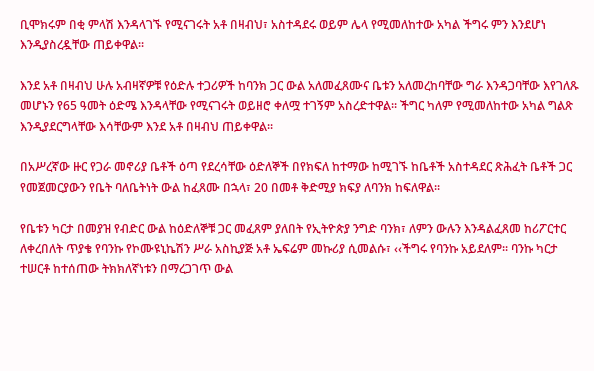ቢሞክሩም በቂ ምላሽ እንዳላገኙ የሚናገሩት አቶ በዛብህ፣ አስተዳደሩ ወይም ሌላ የሚመለከተው አካል ችግሩ ምን እንደሆነ እንዲያስረዷቸው ጠይቀዋል፡፡

እንደ አቶ በዛብህ ሁሉ አብዛኛዎቹ የዕድሉ ተጋሪዎች ከባንክ ጋር ውል አለመፈጸሙና ቤቱን አለመረከባቸው ግራ እንዳጋባቸው እየገለጹ መሆኑን የ65 ዓመት ዕድሜ እንዳላቸው የሚናገሩት ወይዘሮ ቀለሟ ተገኝም አስረድተዋል፡፡ ችግር ካለም የሚመለከተው አካል ግልጽ እንዲያደርግላቸው እሳቸውም እንደ አቶ በዛብህ ጠይቀዋል፡፡

በአሥረኛው ዙር የጋራ መኖሪያ ቤቶች ዕጣ የደረሳቸው ዕድለኞች በየክፍለ ከተማው ከሚገኙ ከቤቶች አስተዳደር ጽሕፈት ቤቶች ጋር የመጀመርያውን የቤት ባለቤትነት ውል ከፈጸሙ በኋላ፣ 20 በመቶ ቅድሚያ ክፍያ ለባንክ ከፍለዋል፡፡

የቤቱን ካርታ በመያዝ የብድር ውል ከዕድለኞቹ ጋር መፈጸም ያለበት የኢትዮጵያ ንግድ ባንክ፣ ለምን ውሉን እንዳልፈጸመ ከሪፖርተር ለቀረበለት ጥያቄ የባንኩ የኮሙዩኒኬሽን ሥራ አስኪያጅ አቶ ኤፍሬም መኩሪያ ሲመልሱ፣ ‹‹ችግሩ የባንኩ አይደለም፡፡ ባንኩ ካርታ ተሠርቶ ከተሰጠው ትክክለኛነቱን በማረጋገጥ ውል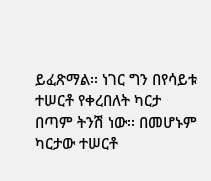ይፈጽማል፡፡ ነገር ግን በየሳይቱ ተሠርቶ የቀረበለት ካርታ በጣም ትንሽ ነው፡፡ በመሆኑም ካርታው ተሠርቶ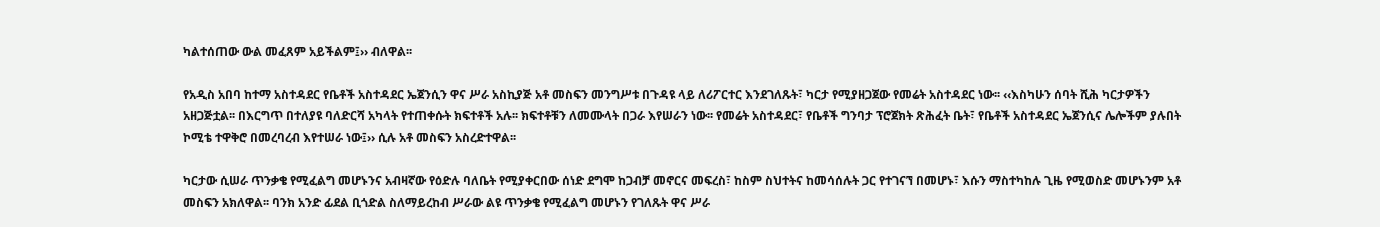ካልተሰጠው ውል መፈጸም አይችልም፤›› ብለዋል፡፡

የአዲስ አበባ ከተማ አስተዳደር የቤቶች አስተዳደር ኤጀንሲን ዋና ሥራ አስኪያጅ አቶ መስፍን መንግሥቱ በጉዳዩ ላይ ለሪፖርተር እንደገለጹት፣ ካርታ የሚያዘጋጀው የመሬት አስተዳደር ነው፡፡ ‹‹እስካሁን ሰባት ሺሕ ካርታዎችን አዘጋጅቷል፡፡ በእርግጥ በተለያዩ ባለድርሻ አካላት የተጠቀሱት ክፍተቶች አሉ፡፡ ክፍተቶቹን ለመሙላት በጋራ እየሠራን ነው፡፡ የመሬት አስተዳደር፣ የቤቶች ግንባታ ፕሮጀክት ጽሕፈት ቤት፣ የቤቶች አስተዳደር ኤጀንሲና ሌሎችም ያሉበት ኮሚቴ ተዋቅሮ በመረባረብ እየተሠራ ነው፤›› ሲሉ አቶ መስፍን አስረድተዋል፡፡

ካርታው ሲሠራ ጥንቃቄ የሚፈልግ መሆኑንና አብዛኛው የዕድሉ ባለቤት የሚያቀርበው ሰነድ ደግሞ ከጋብቻ መኖርና መፍረስ፣ ከስም ስህተትና ከመሳሰሉት ጋር የተገናኘ በመሆኑ፣ እሱን ማስተካከሉ ጊዜ የሚወስድ መሆኑንም አቶ መስፍን አክለዋል፡፡ ባንክ አንድ ፊደል ቢጎድል ስለማይረከብ ሥራው ልዩ ጥንቃቄ የሚፈልግ መሆኑን የገለጹት ዋና ሥራ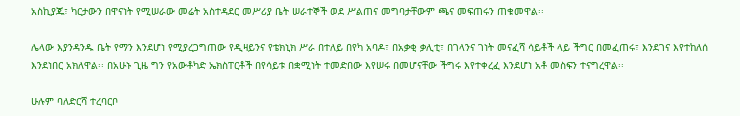አስኪያጁ፣ ካርታውን በዋናነት የሚሠራው መሬት አስተዳደር መሥሪያ ቤት ሠራተኞች ወደ ሥልጠና መግባታቸውም ጫና መፍጠሩን ጠቁመዋል፡፡

ሌላው እያንዳንዱ ቤት የማን እንደሆነ የሚያረጋግጠው የዲዛይንና የቴክኒክ ሥራ በተለይ በየካ አባዶ፣ በአቃቂ ቃሊቲ፣ በገላንና ገነት መናፈሻ ሳይቶች ላይ ችግር በመፈጠሩ፣ እንደገና እየተከለሰ እንደነበር አክለዋል፡፡ በአሁኑ ጊዜ ግን የአውቶካድ ኤክስፐርቶች በየሳይቱ በቋሚነት ተመድበው እየሠሩ በመሆናቸው ችግሩ እየተቀረፈ እንደሆነ አቶ መስፍን ተናግረዋል፡፡

ሁሉም ባለድርሻ ተረባርቦ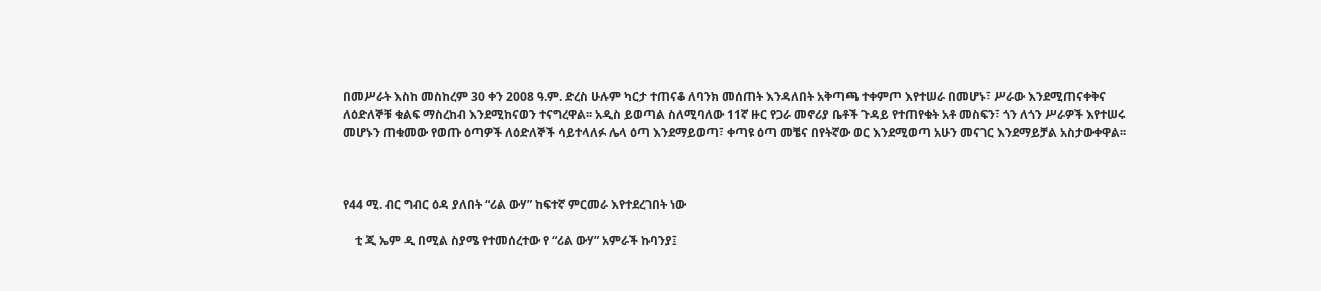በመሥራት እስከ መስከረም 30 ቀን 2008 ዓ.ም. ድረስ ሁሉም ካርታ ተጠናቆ ለባንክ መሰጠት እንዳለበት አቅጣጫ ተቀምጦ እየተሠራ በመሆኑ፣ ሥራው እንደሚጠናቀቅና ለዕድለኞቹ ቁልፍ ማስረከብ እንደሚከናወን ተናግረዋል፡፡ አዲስ ይወጣል ስለሚባለው 11ኛ ዙር የጋራ መኖሪያ ቤቶች ጉዳይ የተጠየቁት አቶ መስፍን፣ ጎን ለጎን ሥራዎች እየተሠሩ መሆኑን ጠቁመው የወጡ ዕጣዎች ለዕድለኞች ሳይተላለፉ ሌላ ዕጣ እንደማይወጣ፣ ቀጣዩ ዕጣ መቼና በየትኛው ወር እንደሚወጣ አሁን መናገር እንደማይቻል አስታውቀዋል፡፡



የ44 ሚ. ብር ግብር ዕዳ ያለበት “ሪል ውሃ” ከፍተኛ ምርመራ እየተደረገበት ነው

    ቲ ጂ ኤም ዲ በሚል ስያሜ የተመሰረተው የ “ሪል ውሃ” አምራች ኩባንያ፤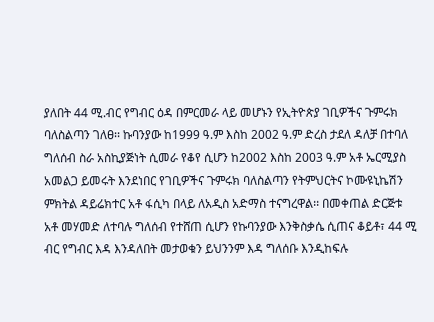ያለበት 44 ሚ.ብር የግብር ዕዳ በምርመራ ላይ መሆኑን የኢትዮጵያ ገቢዎችና ጉምሩክ ባለስልጣን ገለፀ፡፡ ኩባንያው ከ1999 ዓ.ም እስከ 2002 ዓ.ም ድረስ ታደለ ዳለቻ በተባለ ግለሰብ ስራ አስኪያጅነት ሲመራ የቆየ ሲሆን ከ2002 እስከ 2003 ዓ.ም አቶ ኤርሚያስ አመልጋ ይመሩት እንደነበር የገቢዎችና ጉምሩክ ባለስልጣን የትምህርትና ኮሙዩኒኬሽን ምክትል ዳይሬክተር አቶ ፋሲካ በላይ ለአዲስ አድማስ ተናግረዋል፡፡ በመቀጠል ድርጅቱ አቶ መሃመድ ለተባሉ ግለሰብ የተሸጠ ሲሆን የኩባንያው እንቅስቃሴ ሲጠና ቆይቶ፣ 44 ሚ ብር የግብር እዳ እንዳለበት መታወቁን ይህንንም እዳ ግለሰቡ እንዲከፍሉ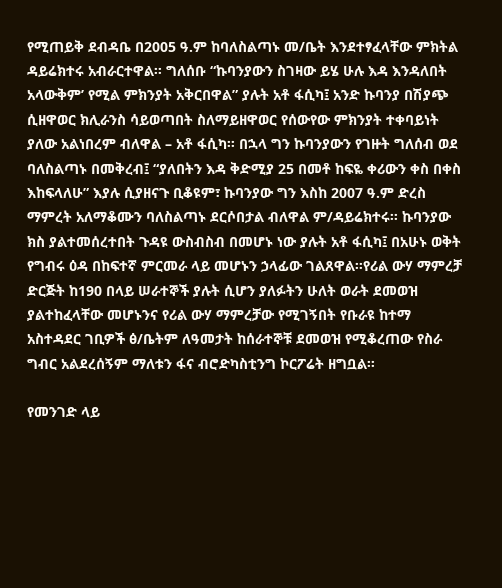የሚጠይቅ ደብዳቤ በ2005 ዓ.ም ከባለስልጣኑ መ/ቤት እንደተፃፈላቸው ምክትል ዳይሬክተሩ አብራርተዋል፡፡ ግለሰቡ “ኩባንያውን ስገዛው ይሄ ሁሉ እዳ እንዳለበት አላውቅም’ የሚል ምክንያት አቅርበዋል” ያሉት አቶ ፋሲካ፤ አንድ ኩባንያ በሽያጭ ሲዘዋወር ክሊራንስ ሳይወጣበት ስለማይዘዋወር የሰውየው ምክንያት ተቀባይነት ያለው አልነበረም ብለዋል – አቶ ፋሲካ፡፡ በኋላ ግን ኩባንያውን የገዙት ግለሰብ ወደ ባለስልጣኑ በመቅረብ፤ “ያለበትን እዳ ቅድሚያ 25 በመቶ ከፍዬ ቀሪውን ቀስ በቀስ እከፍላለሁ” እያሉ ሲያዘናጉ ቢቆዩም፣ ኩባንያው ግን እስከ 2007 ዓ.ም ድረስ ማምረት አለማቆሙን ባለስልጣኑ ደርሶበታል ብለዋል ም/ዳይሬክተሩ፡፡ ኩባንያው ክስ ያልተመሰረተበት ጉዳዩ ውስብስብ በመሆኑ ነው ያሉት አቶ ፋሲካ፤ በአሁኑ ወቅት የግብሩ ዕዳ በከፍተኛ ምርመራ ላይ መሆኑን ኃላፊው ገልጸዋል፡፡የሪል ውሃ ማምረቻ ድርጅት ከ190 በላይ ሠራተኞች ያሉት ሲሆን ያለፉትን ሁለት ወራት ደመወዝ ያልተከፈላቸው መሆኑንና የሪል ውሃ ማምረቻው የሚገኝበት የቡራዩ ከተማ አስተዳደር ገቢዎች ፅ/ቤትም ለዓመታት ከሰራተኞቹ ደመወዝ የሚቆረጠው የስራ ግብር አልደረሰኝም ማለቱን ፋና ብሮድካስቲንግ ኮርፖሬት ዘግቧል፡፡

የመንገድ ላይ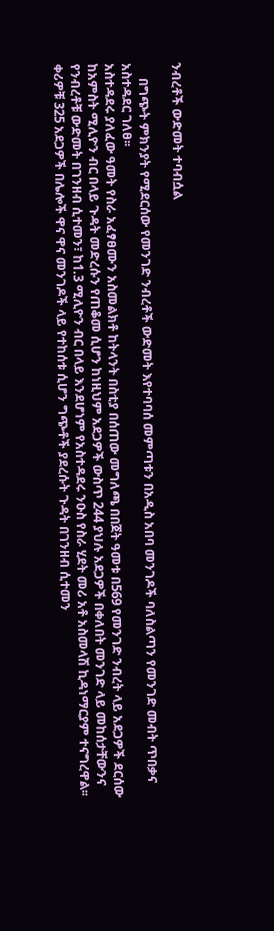ንብረቶች ውድመት ተባብሷል

     በግጭት ምክንያት የሚደርሰው የመንገድ ንብረቶች ውድመት እየተባባሰ መምጣቱን በአዲስ አበባ መንገዶች ባለስልጣን የመንገድ መብት ጥበቃና አስተዳደር ገለፀ፡፡
አስተዳደሩ ያለፈው ዓመት የስራ አፈፃፀሙን አስመልክቶ ከትላንት በስቲያ በሰጠው መግለጫ በበጀት ዓመቱ በ569 የመንገድ ንብረት ላይ አደጋዎች ደርሰው ከአምስት ሚሊዮን ብር በላይ ጉዳት መድረሱን የጠቆመ ሲሆን ከነዚህም አደጋዎች ውስጥ 244 ያህሉ አደጋዎች በቀለበት መንገድ ላይ መከሰታቸውንና የንብረቶቹ ውድመት በገንዘብ ሲተመን፣ ከ1.3 ሚሊዮን ብር በላይ እንደሆነም የአስተዳደሩ ንዑስ የስራ ሂደት መሪ አቶ አስመላሽ ኪዳነማርያም ተናግረዋል፡፡
ቀሪዎቹ 325 አደጋዎች በሌሎች ዋና ዋና መንገዶች ላይ የተከሰቱ ሲሆን ግጭቶች ያደረሱት ጉዳት በገንዘብ ሲተመን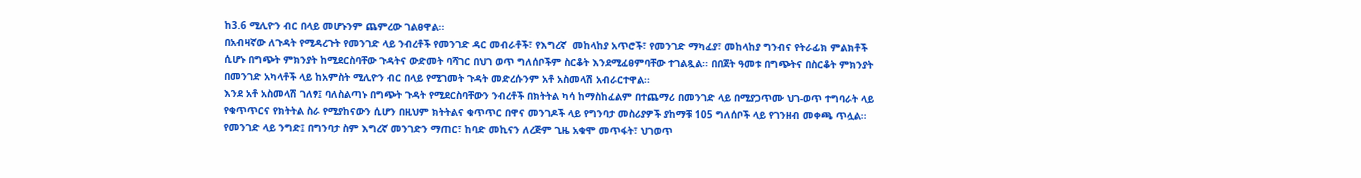ከ3.6 ሚሊዮን ብር በላይ መሆኑንም ጨምረው ገልፀዋል፡፡
በአብዛኛው ለጉዳት የሚዳረጉት የመንገድ ላይ ንብረቶች የመንገድ ዳር መብራቶች፣ የእግረኛ  መከላከያ አጥሮች፣ የመንገድ ማካፈያ፣ መከላከያ ግንብና የትራፊክ ምልክቶች ሲሆኑ በግጭት ምክንያት ከሚደርስባቸው ጉዳትና ውድመት ባሻገር በህገ ወጥ ግለሰቦችም ስርቆት እንደሚፈፀምባቸው ተገልጿል፡፡ በበጀት ዓመቱ በግጭትና በስርቆት ምክንያት በመንገድ አካላቶች ላይ ከአምስት ሚሊዮን ብር በላይ የሚገመት ጉዳት መድረሱንም አቶ አስመላሽ አብራርተዋል፡፡
እንደ አቶ አስመላሽ ገለፃ፤ ባለስልጣኑ በግጭት ጉዳት የሚደርስባቸውን ንብረቶች በክትትል ካሳ ከማስከፈልም በተጨማሪ በመንገድ ላይ በሚያጋጥሙ ህገ-ወጥ ተግባራት ላይ የቁጥጥርና የክትትል ስራ የሚያከናውን ሲሆን በዚህም ክትትልና ቁጥጥር በዋና መንገዶች ላይ የግንባታ መስሪያዎች ያከማቹ 105 ግለሰቦች ላይ የገንዘብ መቀጫ ጥሏል፡፡
የመንገድ ላይ ንግድ፤ በግንባታ ስም እግረኛ መንገድን ማጠር፣ ከባድ መኪናን ለረጅም ጊዜ አቁሞ መጥፋት፣ ህገወጥ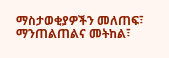ማስታወቂያዎችን መለጠፍ፣ ማንጠልጠልና መትከል፣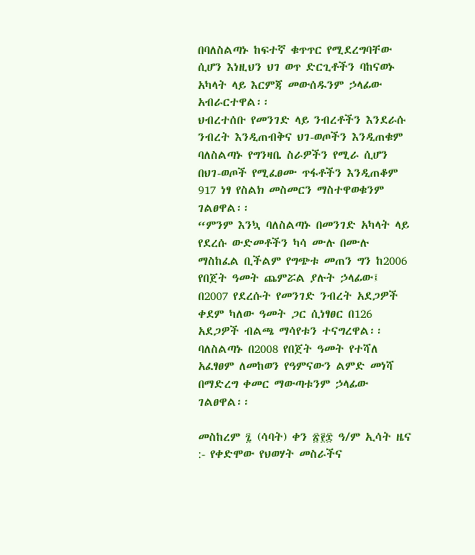በባለስልጣኑ ከፍተኛ ቁጥጥር የሚደረግባቸው ሲሆን እነዚህን ህገ ወጥ ድርጊቶችን ባከናወኑ አካላት ላይ እርምጃ መውሰዱንም ኃላፊው አብራርተዋል፡፡
ህብረተሰቡ የመንገድ ላይ ንብረቶችን እንደራሱ ንብረት እንዲጠብቅና ህገ-ወጦችን እንዲጠቁም ባለስልጣኑ የግንዛቤ ስራዎችን የሚራ ሲሆን በህገ-ወጦች የሚፈፀሙ ጥፋቶችን እንዲጠቆም 917 ነፃ የስልክ መስመርን ማስተዋወቁንም ገልፀዋል፡፡
“ምንም እንኳ ባለስልጣኑ በመንገድ አካላት ላይ የደረሱ ውድመቶችን ካሳ ሙሉ በሙሉ ማስከፈል ቢችልም የግጭቱ መጠን ግን ከ2006 የበጀት ዓመት ጨምሯል ያሉት ኃላፊው፤ በ2007 የደረሱት የመንገድ ንብረት አደጋዎች ቀደም ካለው ዓመት ጋር ሲነፃፀር በ126 አደጋዎች ብልጫ ማሳየቱን ተናግረዋል፡፡
ባለስልጣኑ በ2008 የበጀት ዓመት የተሻለ አፈፃፀም ለመከወን የዓምናውን ልምድ መነሻ በማድረግ ቀመር ማውጣቱንም ኃላፊው ገልፀዋል፡፡

መስከረም ፯ (ሳባት) ቀን ፳፻፰ ዓ/ም ኢሳት ዜና :- የቀድሞው የህወሃት መስራችና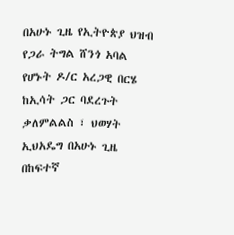በአሁኑ ጊዜ የኢትዮጵያ ህዝብ የጋራ ትግል ሸንጎ አባል የሆኑት ዶ/ር አረጋዊ በርሄ ከኢሳት ጋር ባደረጉት ቃለምልልስ ፣ ህወሃት ኢህአዴግ በአሁኑ ጊዜ በከፍተኛ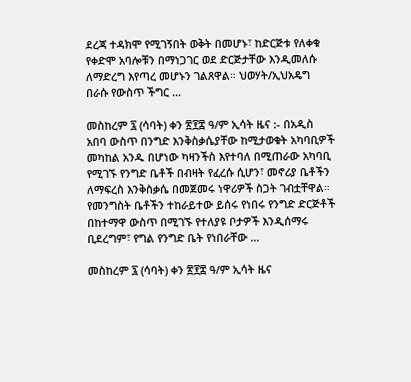ደረጃ ተዳክሞ የሚገኝበት ወቅት በመሆኑ፣ ከድርጅቱ የለቀቁ የቀድሞ አባሎቹን በማነጋገር ወደ ድርጅታቸው እንዲመለሱ ለማድረግ እየጣረ መሆኑን ገልጸዋል። ህወሃት/ኢህአዴግ በራሱ የውስጥ ችግር …

መስከረም ፯ (ሳባት) ቀን ፳፻፰ ዓ/ም ኢሳት ዜና :- በአዲስ አበባ ውስጥ በንግድ እንቅስቃሴያቸው ከሚታወቁት አካባቢዎች መካከል አንዱ በሆነው ካዛንችስ እየተባለ በሚጠራው አካባቢ የሚገኙ የንግድ ቤቶች በብዛት የፈረሱ ሲሆን፣ መኖሪያ ቤቶችን ለማፍረስ እንቅስቃሴ በመጀመሩ ነዋሪዎች ስጋት ገብቷቸዋል። የመንግስት ቤቶችን ተከራይተው ይሰሩ የነበሩ የንግድ ድርጅቶች በከተማዋ ውስጥ በሚገኙ የተለያዩ ቦታዎች እንዲሰማሩ ቢደረግም፣ የግል የንግድ ቤት የነበራቸው …

መስከረም ፯ (ሳባት) ቀን ፳፻፰ ዓ/ም ኢሳት ዜና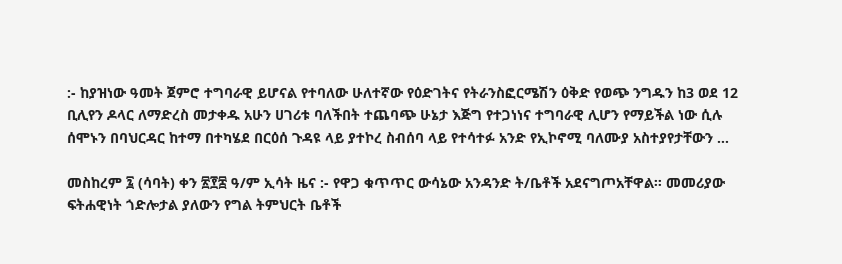:- ከያዝነው ዓመት ጀምሮ ተግባራዊ ይሆናል የተባለው ሁለተኛው የዕድገትና የትራንስፎርሜሽን ዕቅድ የወጭ ንግዱን ከ3 ወደ 12 ቢሊየን ዶላር ለማድረስ መታቀዱ አሁን ሀገሪቱ ባለችበት ተጨባጭ ሁኔታ እጅግ የተጋነነና ተግባራዊ ሊሆን የማይችል ነው ሲሉ ሰሞኑን በባህርዳር ከተማ በተካሄደ በርዕሰ ጉዳዩ ላይ ያተኮረ ስብሰባ ላይ የተሳተፉ አንድ የኢኮኖሚ ባለሙያ አስተያየታቸውን …

መስከረም ፯ (ሳባት) ቀን ፳፻፰ ዓ/ም ኢሳት ዜና :- የዋጋ ቁጥጥር ውሳኔው አንዳንድ ት/ቤቶች አደናግጦአቸዋል፡፡ መመሪያው ፍትሐዊነት ጎድሎታል ያለውን የግል ትምህርት ቤቶች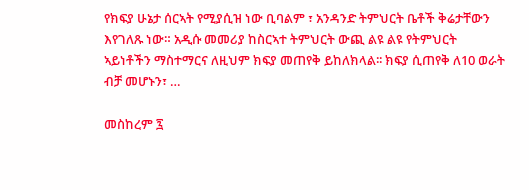የክፍያ ሁኔታ ሰርኣት የሚያሲዝ ነው ቢባልም ፣ አንዳንድ ትምህርት ቤቶች ቅሬታቸውን እየገለጹ ነው። አዲሱ መመሪያ ከስርኣተ ትምህርት ውጪ ልዩ ልዩ የትምህርት ኣይነቶችን ማስተማርና ለዚህም ክፍያ መጠየቅ ይከለክላል፡፡ ክፍያ ሲጠየቅ ለ10 ወራት ብቻ መሆኑን፣ …

መስከረም ፯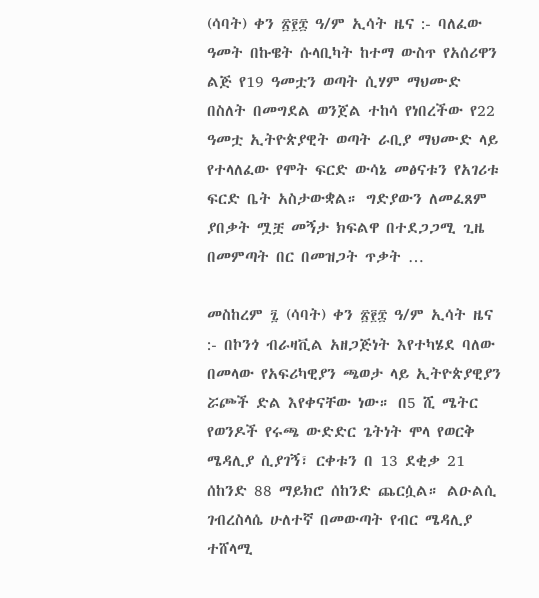(ሳባት) ቀን ፳፻፰ ዓ/ም ኢሳት ዜና :- ባለፈው ዓመት በኩዌት ሱላቢካት ከተማ ውስጥ የአሰሪዋን ልጅ የ19 ዓመቷን ወጣት ሲሃም ማህሙድ በስለት በመግደል ወንጀል ተከሳ የነበረችው የ22 ዓመቷ ኢትዮጵያዊት ወጣት ራቢያ ማህሙድ ላይ የተላለፈው የሞት ፍርድ ውሳኔ መፅናቱን የአገሪቱ ፍርድ ቤት አስታውቋል። ግድያውን ለመፈጸም ያበቃት ሟቿ መኝታ ክፍልዋ በተደጋጋሚ ጊዜ በመምጣት በር በመዝጋት ጥቃት …

መስከረም ፯ (ሳባት) ቀን ፳፻፰ ዓ/ም ኢሳት ዜና :- በኮንጎ ብራዛቪል አዘጋጅነት እየተካሄደ ባለው በመላው የአፍሪካዊያን ጫወታ ላይ ኢትዮጵያዊያን ሯጮች ድል እየቀናቸው ነው። በ5 ሺ ሜትር የወንዶች የሩጫ ውድድር ጌትነት ሞላ የወርቅ ሜዳሊያ ሲያገኝ፣ ርቀቱን በ 13 ደቂቃ 21 ሰከንድ 88 ማይክሮ ሰከንድ ጨርሷል። ልዑልሲ ገብረስላሴ ሁለተኛ በመውጣት የብር ሜዳሊያ ተሸላሚ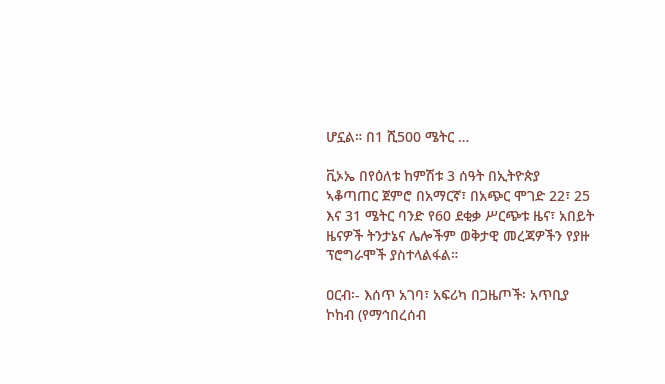ሆኗል። በ1 ሺ500 ሜትር …

ቪኦኤ በየዕለቱ ከምሽቱ 3 ሰዓት በኢትዮጵያ ኣቆጣጠር ጀምሮ በአማርኛ፣ በአጭር ሞገድ 22፣ 25 እና 31 ሜትር ባንድ የ60 ደቂቃ ሥርጭቱ ዜና፣ አበይት ዜናዎች ትንታኔና ሌሎችም ወቅታዊ መረጃዎችን የያዙ ፕሮግራሞች ያስተላልፋል።

ዐርብ፡- እሰጥ አገባ፣ አፍሪካ በጋዜጦች፡ አጥቢያ ኮከብ (የማኅበረሰብ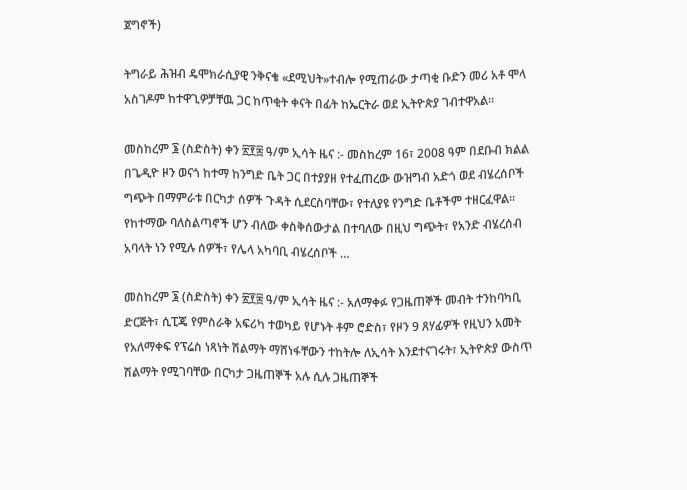ጀግኖች)

ትግራይ ሕዝብ ዴሞክራሲያዊ ንቅናቄ «ደሚህት»ተብሎ የሚጠራው ታጣቂ ቡድን መሪ አቶ ሞላ አስገዶም ከተዋጊዎቻቸዉ ጋር ከጥቂት ቀናት በፊት ከኤርትራ ወደ ኢትዮጵያ ገብተዋአል።

መስከረም ፮ (ስድስት) ቀን ፳፻፰ ዓ/ም ኢሳት ዜና :- መስከረም 16፣ 2008 ዓም በደቡብ ክልል በጌዲዮ ዞን ወናጎ ከተማ ከንግድ ቤት ጋር በተያያዘ የተፈጠረው ውዝግብ አድጎ ወደ ብሄረሰቦች ግጭት በማምራቱ በርካታ ሰዎች ጉዳት ሲደርስባቸው፣ የተለያዩ የንግድ ቤቶችም ተዘርፈዋል። የከተማው ባለስልጣኖች ሆን ብለው ቀስቅሰውታል በተባለው በዚህ ግጭት፣ የአንድ ብሄረሰብ አባላት ነን የሚሉ ሰዎች፣ የሌላ አካባቢ ብሄረሰቦች …

መስከረም ፮ (ስድስት) ቀን ፳፻፰ ዓ/ም ኢሳት ዜና :- አለማቀፉ የጋዜጠኞች መብት ተንከባካቢ ድርጅት፣ ሲፒጄ የምስራቅ አፍሪካ ተወካይ የሆኑት ቶም ሮድስ፣ የዞን 9 ጸሃፊዎች የዚህን አመት የአለማቀፍ የፕሬስ ነጻነት ሽልማት ማሸነፋቸውን ተከትሎ ለኢሳት እንደተናገሩት፣ ኢትዮጵያ ውስጥ ሽልማት የሚገባቸው በርካታ ጋዜጠኞች አሉ ሲሉ ጋዜጠኞች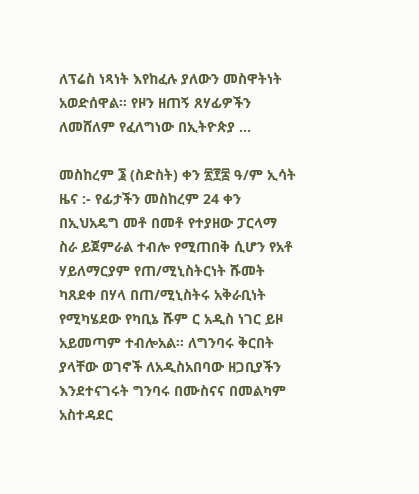ለፕሬስ ነጻነት እየከፈሉ ያለውን መስዋትነት አወድሰዋል። የዞን ዘጠኝ ጸሃፊዎችን ለመሸለም የፈለግነው በኢትዮጵያ …

መስከረም ፮ (ስድስት) ቀን ፳፻፰ ዓ/ም ኢሳት ዜና :- የፊታችን መስከረም 24 ቀን በኢህአዴግ መቶ በመቶ የተያዘው ፓርላማ ስራ ይጀምራል ተብሎ የሚጠበቅ ሲሆን የአቶ ሃይለማርያም የጠ/ሚኒስትርነት ሹመት ካጸደቀ በሃላ በጠ/ሚኒስትሩ አቅራቢነት የሚካሄደው የካቢኔ ሹም ር አዲስ ነገር ይዞ አይመጣም ተብሎአል። ለግንባሩ ቅርበት ያላቸው ወገኖች ለአዲስአበባው ዘጋቢያችን እንደተናገሩት ግንባሩ በሙስናና በመልካም አስተዳደር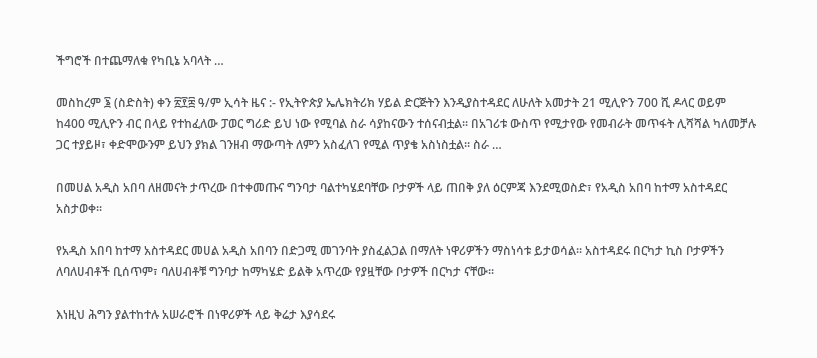ችግሮች በተጨማለቁ የካቢኔ አባላት …

መስከረም ፮ (ስድስት) ቀን ፳፻፰ ዓ/ም ኢሳት ዜና :- የኢትዮጵያ ኤሌክትሪክ ሃይል ድርጅትን እንዲያስተዳደር ለሁለት አመታት 21 ሚሊዮን 700 ሺ ዶላር ወይም ከ400 ሚሊዮን ብር በላይ የተከፈለው ፓወር ግሪድ ይህ ነው የሚባል ስራ ሳያከናውን ተሰናብቷል። በአገሪቱ ውስጥ የሚታየው የመብራት መጥፋት ሊሻሻል ካለመቻሉ ጋር ተያይዞ፣ ቀድሞውንም ይህን ያክል ገንዘብ ማውጣት ለምን አስፈለገ የሚል ጥያቄ አስነስቷል። ስራ …

በመሀል አዲስ አበባ ለዘመናት ታጥረው በተቀመጡና ግንባታ ባልተካሄደባቸው ቦታዎች ላይ ጠበቅ ያለ ዕርምጃ እንደሚወስድ፣ የአዲስ አበባ ከተማ አስተዳደር አስታወቀ፡፡

የአዲስ አበባ ከተማ አስተዳደር መሀል አዲስ አበባን በድጋሚ መገንባት ያስፈልጋል በማለት ነዋሪዎችን ማስነሳቱ ይታወሳል፡፡ አስተዳደሩ በርካታ ኪስ ቦታዎችን ለባለሀብቶች ቢሰጥም፣ ባለሀብቶቹ ግንባታ ከማካሄድ ይልቅ አጥረው የያዟቸው ቦታዎች በርካታ ናቸው፡፡

እነዚህ ሕግን ያልተከተሉ አሠራሮች በነዋሪዎች ላይ ቅሬታ እያሳደሩ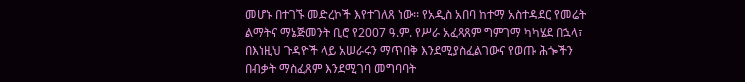መሆኑ በተገኙ መድረኮች እየተገለጸ ነው፡፡ የአዲስ አበባ ከተማ አስተዳደር የመሬት ልማትና ማኔጅመንት ቢሮ የ2007 ዓ.ም. የሥራ አፈጻጸም ግምገማ ካካሄደ በኋላ፣ በእነዚህ ጉዳዮች ላይ አሠራሩን ማጥበቅ እንደሚያስፈልገውና የወጡ ሕጐችን በብቃት ማስፈጸም እንደሚገባ መግባባት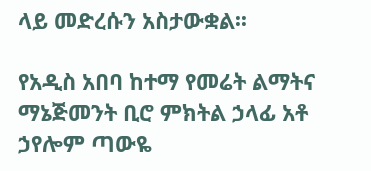ላይ መድረሱን አስታውቋል፡፡

የአዲስ አበባ ከተማ የመሬት ልማትና ማኔጅመንት ቢሮ ምክትል ኃላፊ አቶ ኃየሎም ጣውዬ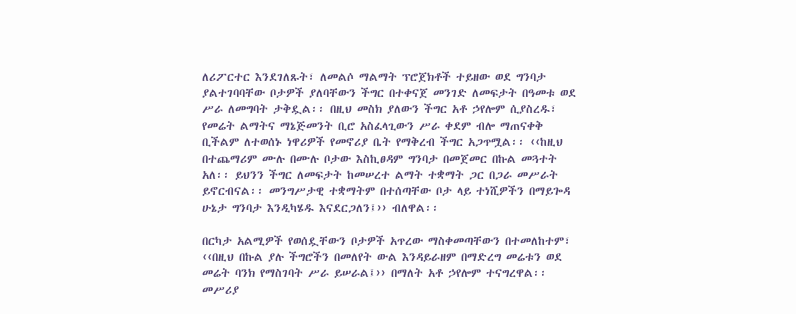ለሪፖርተር እንደገለጹት፣ ለመልሶ ማልማት ፕሮጀክቶች ተይዘው ወደ ግንባታ ያልተገባባቸው ቦታዎች ያለባቸውን ችግር በተቀናጀ መንገድ ለመፍታት በዓመቱ ወደ ሥራ ለመግባት ታቅዷል፡፡ በዚህ መስክ ያለውን ችግር አቶ ኃየሎም ሲያስረዱ፣ የመሬት ልማትና ማኔጅመንት ቢሮ አስፈላጊውን ሥራ ቀደም ብሎ ማጠናቀቅ ቢችልም ለተወሰኑ ነዋሪዎች የመኖሪያ ቤት የማቅረብ ችግር አጋጥሟል፡፡ ‹‹ከዚህ በተጨማሪም ሙሉ በሙሉ ቦታው እስኪፀዳም ግንባታ በመጀመር በኩል መጓተት አለ፡፡ ይህንን ችግር ለመፍታት ከመሠረተ ልማት ተቋማት ጋር በጋራ መሥራት ይኖርብናል፡፡ መንግሥታዊ ተቋማትም በተሰጣቸው ቦታ ላይ ተነሺዎችን በማይጐዳ ሁኔታ ግንባታ እንዲካሄዱ እናደርጋለን፤›› ብለዋል፡፡

በርካታ አልሚዎች የወሰዷቸውን ቦታዎች አጥረው ማስቀመጣቸውን በተመለከተም፣ ‹‹በዚህ በኩል ያሉ ችግሮችን በመለየት ውል እንዳይራዘም በማድረግ መሬቱን ወደ መሬት ባንክ የማስገባት ሥራ ይሠራል፤›› በማለት አቶ ኃየሎም ተናግረዋል፡፡ መሥሪያ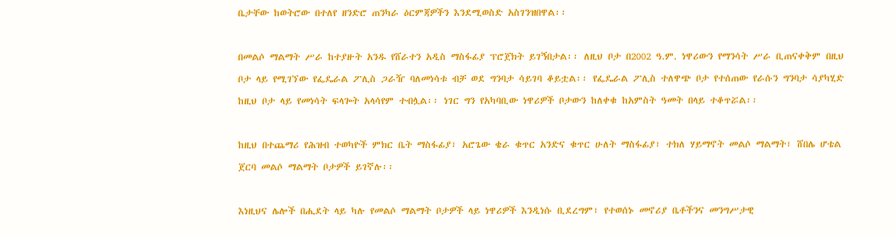ቤታቸው ከወትሮው በተለየ ዘንድሮ ጠንካራ ዕርምጃዎችን እንደሚወስድ አስገንዝበዋል፡፡

በመልሶ ማልማት ሥራ ከተያዙት አንዱ የሸራተን አዲስ ማስፋፊያ ፕሮጀክት ይገኝበታል፡፡ ለዚህ ቦታ በ2002 ዓ.ም. ነዋሪውን የማንሳት ሥራ ቢጠናቀቅም በዚህ ቦታ ላይ የሚገኘው የፌዴራል ፖሊስ ጋራዥ ባለመነሳቱ ብቻ ወደ ግንባታ ሳይገባ ቆይቷል፡፡ የፌዴራል ፖሊስ ተለዋጭ ቦታ የተሰጠው የራሱን ግንባታ ሳያካሂድ ከዚህ ቦታ ላይ የመነሳት ፍላጐት አላሳየም ተብሏል፡፡ ነገር ግን የአካባቢው ነዋሪዎች ቦታውን ከለቀቁ ከአምስት ዓመት በላይ ተቆጥሯል፡፡

ከዚህ በተጨማሪ የሕዝብ ተወካዮች ምክር ቤት ማስፋፊያ፣ አሮጌው ቄራ ቁጥር አንድና ቁጥር ሁለት ማስፋፊያ፣ ተክለ ሃይማኖት መልሶ ማልማት፣ ሸበሌ ሆቴል ጀርባ መልሶ ማልማት ቦታዎች ይገኛሉ፡፡

እነዚህና ሌሎች በሒደት ላይ ካሉ የመልሶ ማልማት ቦታዎች ላይ ነዋሪዎች እንዲነሱ ቢደረግም፣ የተወሰኑ መኖሪያ ቤቶችንና መንግሥታዊ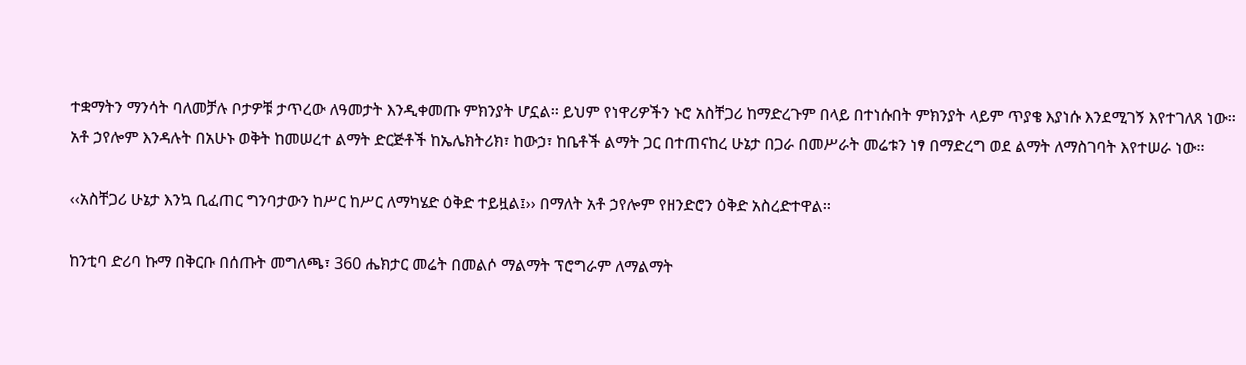ተቋማትን ማንሳት ባለመቻሉ ቦታዎቹ ታጥረው ለዓመታት እንዲቀመጡ ምክንያት ሆኗል፡፡ ይህም የነዋሪዎችን ኑሮ አስቸጋሪ ከማድረጉም በላይ በተነሱበት ምክንያት ላይም ጥያቄ እያነሱ እንደሚገኝ እየተገለጸ ነው፡፡ አቶ ኃየሎም እንዳሉት በአሁኑ ወቅት ከመሠረተ ልማት ድርጅቶች ከኤሌክትሪክ፣ ከውኃ፣ ከቤቶች ልማት ጋር በተጠናከረ ሁኔታ በጋራ በመሥራት መሬቱን ነፃ በማድረግ ወደ ልማት ለማስገባት እየተሠራ ነው፡፡

‹‹አስቸጋሪ ሁኔታ እንኳ ቢፈጠር ግንባታውን ከሥር ከሥር ለማካሄድ ዕቅድ ተይዟል፤›› በማለት አቶ ኃየሎም የዘንድሮን ዕቅድ አስረድተዋል፡፡

ከንቲባ ድሪባ ኩማ በቅርቡ በሰጡት መግለጫ፣ 360 ሔክታር መሬት በመልሶ ማልማት ፕሮግራም ለማልማት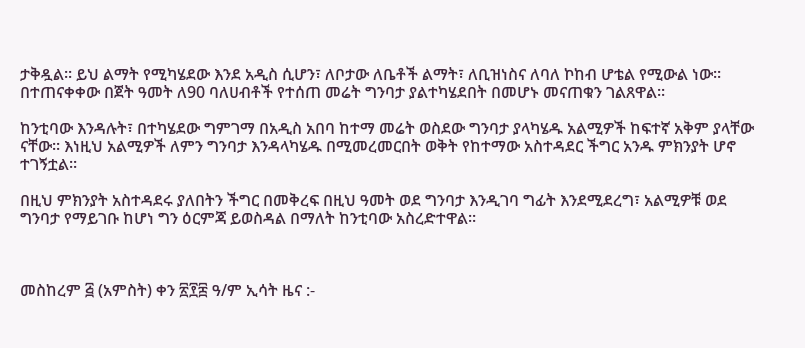ታቅዷል፡፡ ይህ ልማት የሚካሄደው እንደ አዲስ ሲሆን፣ ለቦታው ለቤቶች ልማት፣ ለቢዝነስና ለባለ ኮከብ ሆቴል የሚውል ነው፡፡  በተጠናቀቀው በጀት ዓመት ለ90 ባለሀብቶች የተሰጠ መሬት ግንባታ ያልተካሄደበት በመሆኑ መናጠቁን ገልጸዋል፡፡

ከንቲባው እንዳሉት፣ በተካሄደው ግምገማ በአዲስ አበባ ከተማ መሬት ወስደው ግንባታ ያላካሄዱ አልሚዎች ከፍተኛ አቅም ያላቸው ናቸው፡፡ እነዚህ አልሚዎች ለምን ግንባታ እንዳላካሄዱ በሚመረመርበት ወቅት የከተማው አስተዳደር ችግር አንዱ ምክንያት ሆኖ ተገኝቷል፡፡

በዚህ ምክንያት አስተዳደሩ ያለበትን ችግር በመቅረፍ በዚህ ዓመት ወደ ግንባታ እንዲገባ ግፊት እንደሚደረግ፣ አልሚዎቹ ወደ ግንባታ የማይገቡ ከሆነ ግን ዕርምጃ ይወስዳል በማለት ከንቲባው አስረድተዋል፡፡



መስከረም ፭ (አምስት) ቀን ፳፻፰ ዓ/ም ኢሳት ዜና :-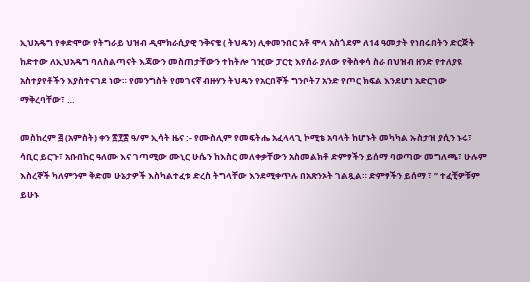ኢህአዴግ የቀድሞው የትግራይ ህዝብ ዲሞክራሲያዊ ንቅናቄ ( ትህዴን) ሊቀመንበር አቶ ሞላ አስጎደም ለ14 ዓመታት የነበሩበትን ድርጅት ከድተው ለኢህአዴግ ባለስልጣናት እጃውን መስጠታቸውን ተከትሎ ገዢው ፓርቲ እየሰራ ያለው የቅስቀሳ ስራ በህዝብ ዘንድ የተለያዩ አስተያየቶችን እያስተናገደ ነው። የመንግስት የመገናኛ ብዙሃን ትህዴን የአርበኞች ግንቦት7 አንድ የጦር ክፍል እንደሆነ አድርገው ማቅረባቸው፣ …

መስከረም ፭ (አምስት) ቀን ፳፻፰ ዓ/ም ኢሳት ዜና :- የሙስሊም የመፍትሔ አፈላላጊ ኮሚቴ አባላት ከሆኑት መካካል ኡስታዝ ያሲን ኑሩ፣ ሳቢር ይርጉ፣ አቡበከር ዓለሙ እና ገጣሚው ሙኒር ሁሴን ከእስር መለቀቃቸውን አስመልክቶ ድምፃችን ይሰማ ባወጣው መግለጫ፣ ሁሉም እስረኞች ካለምንም ቅድመ ሁኔታዎች እስካልተፈቱ ድረስ ትግላቸው እንደሚቀጥሉ በአጽንኦት ገልጿል። ድምፃችን ይሰማ ፣ ” ተፈቺዎቹም ይሁኑ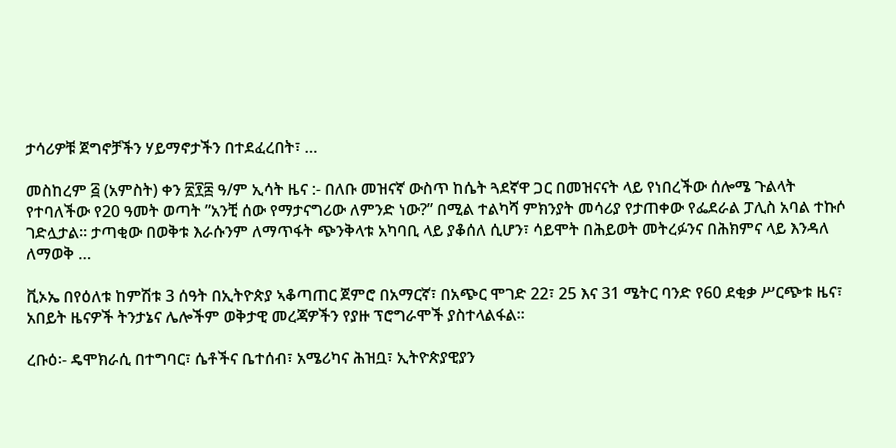ታሳሪዎቹ ጀግኖቻችን ሃይማኖታችን በተደፈረበት፣ …

መስከረም ፭ (አምስት) ቀን ፳፻፰ ዓ/ም ኢሳት ዜና :- በለቡ መዝናኛ ውስጥ ከሴት ጓደኛዋ ጋር በመዝናናት ላይ የነበረችው ሰሎሜ ጉልላት የተባለችው የ20 ዓመት ወጣት ”አንቺ ሰው የማታናግሪው ለምንድ ነው?” በሚል ተልካሻ ምክንያት መሳሪያ የታጠቀው የፌደራል ፓሊስ አባል ተኩሶ ገድሏታል። ታጣቂው በወቅቱ እራሱንም ለማጥፋት ጭንቅላቱ አካባቢ ላይ ያቆሰለ ሲሆን፣ ሳይሞት በሕይወት መትረፉንና በሕክምና ላይ እንዳለ ለማወቅ …

ቪኦኤ በየዕለቱ ከምሽቱ 3 ሰዓት በኢትዮጵያ ኣቆጣጠር ጀምሮ በአማርኛ፣ በአጭር ሞገድ 22፣ 25 እና 31 ሜትር ባንድ የ60 ደቂቃ ሥርጭቱ ዜና፣ አበይት ዜናዎች ትንታኔና ሌሎችም ወቅታዊ መረጃዎችን የያዙ ፕሮግራሞች ያስተላልፋል።

ረቡዕ፡- ዴሞክራሲ በተግባር፣ ሴቶችና ቤተሰብ፣ አሜሪካና ሕዝቧ፣ ኢትዮጵያዊያን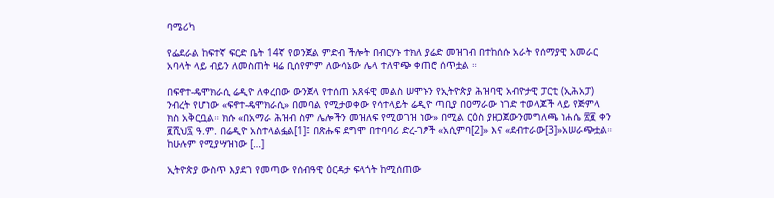ባሜሪካ

የፌደራል ከፍተኛ ፍርድ ቤት 14ኛ የወንጀል ምድብ ችሎት በብርሃኑ ተክለ ያሬድ መዝገብ በተከሰሱ አራት የሰማያዊ አመራር አባላት ላይ ብይን ለመስጠት ዛሬ ቢሰየምም ለውሳኔው ሌላ ተለዋጭ ቀጠሮ ሰጥቷል ።

በፍኖተ-ዴሞክራሲ ሬዲዮ ለቀረበው ውንጀላ የተሰጠ አጸፋዊ መልስ ሠሞኑን የኢትዮጵያ ሕዝባዊ አብዮታዊ ፓርቲ (ኢሕአፓ) ንብረት የሆነው «ፍኖተ-ዴሞክራሲ» በመባል የሚታወቀው የሳተላይት ሬዲዮ ጣቢያ በዐማራው ነገድ ተወላጆች ላይ የጅምላ ክስ አቅርቧል። ክሱ «በአማራ ሕዝብ ስም ሌሎችን መዝለፍ የሚወገዝ ነው» በሚል ርዕስ ያዘጋጀውንመግለጫ ነሐሴ ፳፪ ቀን ፪ሺህ፯ ዓ.ም. በሬዲዮ አስተላልፏል[1]፤ በጽሑፍ ደግሞ በተባባሪ ድረ-ገፆች «አሲምባ[2]» እና «ደብተራው[3]»አሠራጭቷል። ከሁሉም የሚያሣዝነው […]

ኢትዮጵያ ውስጥ እያደገ የመጣው የሰብዓዊ ዕርዳታ ፍላጎት ከሚሰጠው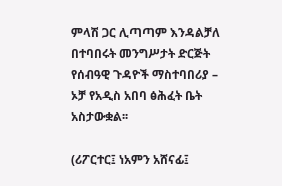ምላሽ ጋር ሊጣጣም እንዳልቻለ በተባበሩት መንግሥታት ድርጅት የሰብዓዊ ጉዳዮች ማስተባበሪያ – ኦቻ የአዲስ አበባ ፅሕፈት ቤት አስታውቋል፡፡

(ሪፖርተር፤ ነአምን አሸናፊ፤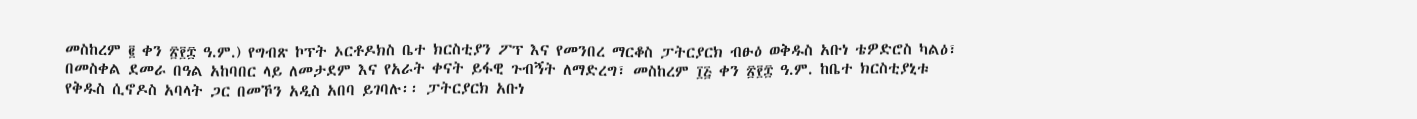መስከረም ፪ ቀን ፳፻፰ ዓ.ም.) የግብጽ ኮፕት ኦርቶዶክስ ቤተ ክርስቲያን ፖፕ እና የመንበረ ማርቆስ ፓትርያርክ ብፁዕ ወቅዱስ አቡነ ቴዎድሮስ ካልዕ፣ በመስቀል ደመራ በዓል አከባበር ላይ ለመታደም እና የአራት ቀናት ይፋዊ ጉብኝት ለማድረግ፣ መስከረም ፲፭ ቀን ፳፻፰ ዓ.ም. ከቤተ ክርስቲያኒቱ የቅዱስ ሲኖዶስ አባላት ጋር በመኾን አዲስ አበባ ይገባሉ፡፡ ፓትርያርክ አቡነ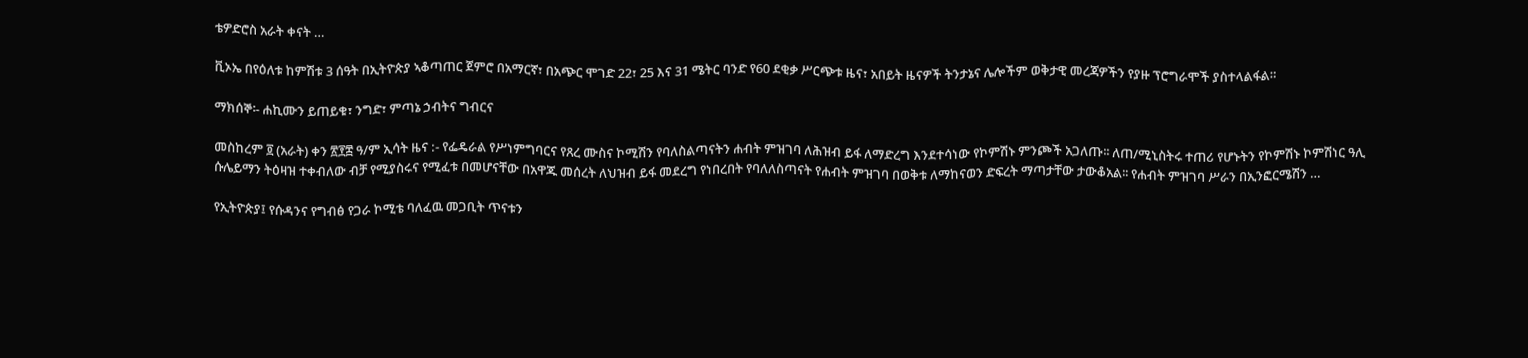ቴዎድሮስ አራት ቀናት …

ቪኦኤ በየዕለቱ ከምሽቱ 3 ሰዓት በኢትዮጵያ ኣቆጣጠር ጀምሮ በአማርኛ፣ በአጭር ሞገድ 22፣ 25 እና 31 ሜትር ባንድ የ60 ደቂቃ ሥርጭቱ ዜና፣ አበይት ዜናዎች ትንታኔና ሌሎችም ወቅታዊ መረጃዎችን የያዙ ፕሮግራሞች ያስተላልፋል።

ማክሰኞ፡- ሐኪሙን ይጠይቁ፣ ንግድ፣ ምጣኔ ኃብትና ግብርና

መስከረም ፬ (አራት) ቀን ፳፻፰ ዓ/ም ኢሳት ዜና :- የፌዴራል የሥነምግባርና የጸረ ሙስና ኮሚሽን የባለስልጣናትን ሐብት ምዝገባ ለሕዝብ ይፋ ለማድረግ እንደተሳነው የኮምሽኑ ምንጮች አጋለጡ፡፡ ለጠ/ሚኒስትሩ ተጠሪ የሆኑትን የኮምሽኑ ኮምሽነር ዓሊ ሱሌይማን ትዕዛዝ ተቀብለው ብቻ የሚያስሩና የሚፈቱ በመሆናቸው በአዋጁ መሰረት ለህዝብ ይፋ መደረግ የነበረበት የባለለስጣናት የሐብት ምዝገባ በወቅቱ ለማከናወን ድፍረት ማጣታቸው ታውቆአል፡፡ የሐብት ምዝገባ ሥራን በኢንፎርሜሽን …

የኢትዮጵያ፤ የሱዳንና የግብፅ የጋራ ኮሚቴ ባለፈዉ መጋቢት ጥናቱን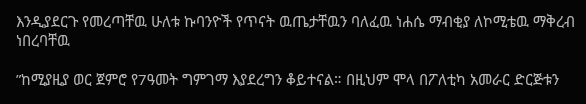እንዲያደርጉ የመረጣቸዉ ሁለቱ ኩባንዮች የጥናት ዉጤታቸዉን ባለፈዉ ነሐሴ ማብቂያ ለኮሚቴዉ ማቅረብ ነበረባቸዉ

”ከሚያዚያ ወር ጀምሮ የ7ዓመት ግምገማ እያደረግን ቆይተናል። በዚህም ሞላ በፖለቲካ አመራር ድርጅቱን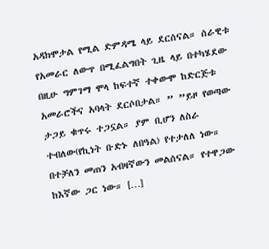አዳክሞታል የሚል ድምዳሜ ላይ ደርሰናል። ሰራዊቱ የአመራር ለውጥ በሚፈልግበት ጊዜ ላይ በተካሄደው በዚሁ ግምገማ ሞላ ከፍተኛ ተቀውሞ ከድርጅቱ አመራሮችና አባላት ደርሶበታል። ” ”ይዞ የወጣው ታጋይ ቁጥሩ ተጋኗል። ያም ቢሆን ለስራ ተብለው(የኪነት ቡድኑ ለበዓል) የተታለለ ነው። በተቻለን መጠን አብዛኛውን መልሰናል። የተዋጋው ከእኛው ጋር ነው። […]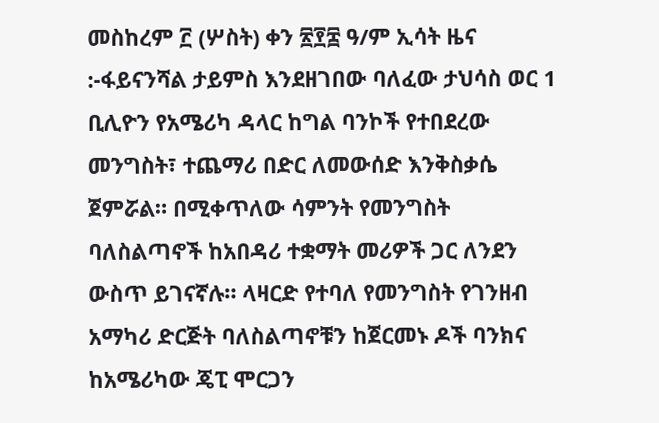መስከረም ፫ (ሦስት) ቀን ፳፻፰ ዓ/ም ኢሳት ዜና :-ፋይናንሻል ታይምስ እንደዘገበው ባለፈው ታህሳስ ወር 1 ቢሊዮን የአሜሪካ ዳላር ከግል ባንኮች የተበደረው መንግስት፣ ተጨማሪ በድር ለመውሰድ እንቅስቃሴ ጀምሯል። በሚቀጥለው ሳምንት የመንግስት ባለስልጣኖች ከአበዳሪ ተቋማት መሪዎች ጋር ለንደን ውስጥ ይገናኛሉ። ላዛርድ የተባለ የመንግስት የገንዘብ አማካሪ ድርጅት ባለስልጣኖቹን ከጀርመኑ ዶች ባንክና ከአሜሪካው ጄፒ ሞርጋን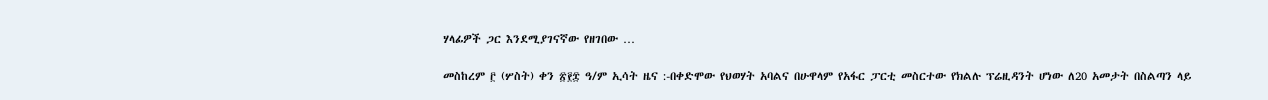ሃላፊዎች ጋር እንደሚያገናኛው የዘገበው …

መስከረም ፫ (ሦስት) ቀን ፳፻፰ ዓ/ም ኢሳት ዜና :-በቀድሞው የህወሃት አባልና በሁዋላም የአፋር ፓርቲ መስርተው የክልሉ ፕሬዚዳንት ሆነው ለ20 አመታት በስልጣን ላይ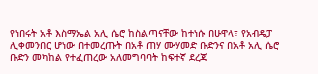የነበሩት አቶ እስማኤል አሊ ሴሮ ከስልጣናቸው ከተነሱ በሁዋላ፣ የአብዴፓ ሊቀመንበር ሆነው በተመረጡት በአቶ ጠሃ ሙሃመድ ቡድንና በአቶ አሊ ሴሮ ቡድን መካከል የተፈጠረው አለመግባባት ከፍተኛ ደረጃ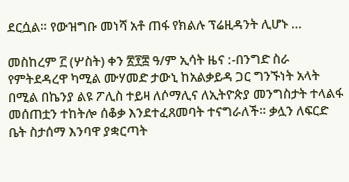ደርሷል። የውዝግቡ መነሻ አቶ ጠፋ የክልሉ ፕሬዚዳንት ሊሆኑ …

መስከረም ፫ (ሦስት) ቀን ፳፻፰ ዓ/ም ኢሳት ዜና :-በንግድ ስራ የምትደዳረዋ ካሚል ሙሃመድ ታውኒ ከአልቃይዳ ጋር ግንኙነት አላት በሚል በኬንያ ልዩ ፖሊስ ተይዛ ለሶማሊና ለኢትዮጵያ መንግስታት ተላልፋ መሰጠቷን ተከትሎ ሰቆቃ እንደተፈጸመባት ተናግራለች። ቃሏን ለፍርድ ቤት ስታሰማ እንባዋ ያቋርጣት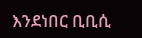እንደነበር ቢቢሲ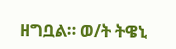ዘግቧል። ወ/ት ትዌኒ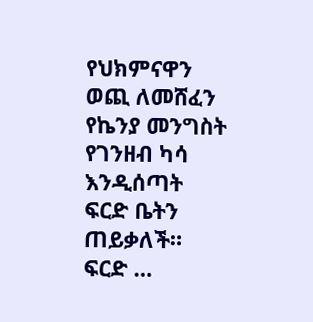የህክምናዋን ወጪ ለመሸፈን የኬንያ መንግስት የገንዘብ ካሳ እንዲሰጣት ፍርድ ቤትን ጠይቃለች። ፍርድ …